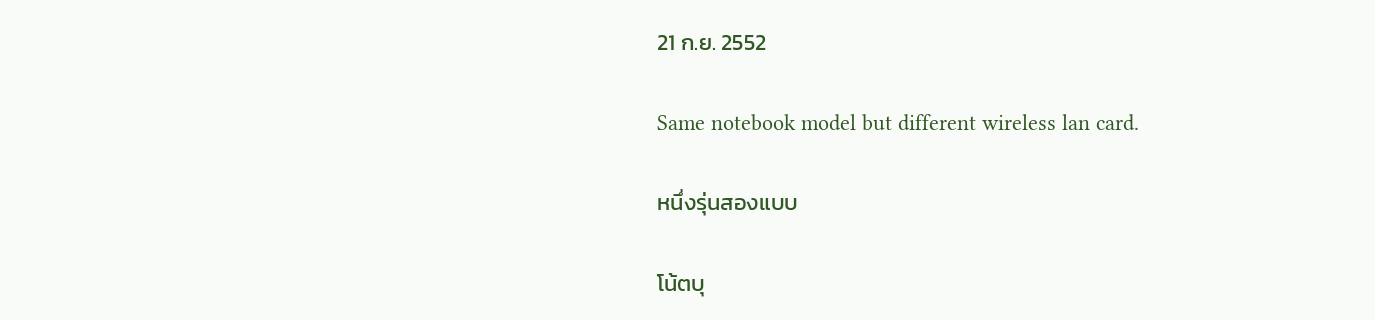21 ก.ย. 2552

Same notebook model but different wireless lan card.

หนึ่งรุ่นสองแบบ

โน้ตบุ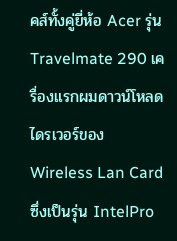คส์ทั้งคู่ยี่ห้อ Acer รุ่น Travelmate 290 เครื่องแรกผมดาวน์โหลดไดรเวอร์ของ Wireless Lan Card ซึ่งเป็นรุ่น IntelPro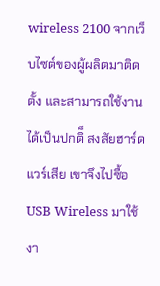wireless 2100 จากเว็บไซต์ของผู้ผลิตมาติดตั้ง และสามารถใช้งานได้เป็นปกติ็ สงสัยฮาร์ดแวร์เสีย เขาจึงไปซื้อ USB Wireless มาใช้งา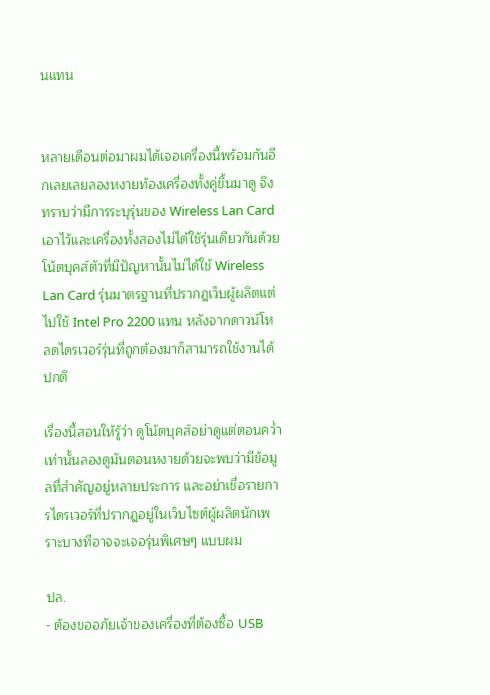นแทน


หลายเดือนต่อมาผมได้เจอเครื่องนี้พร้อมกันอีกเลยเลยลองหงายท้องเครื่องทั้งคู่ขึ้นมาดู จึงทราบว่ามีการระบุรุ่นของ Wireless Lan Card เอาไว้และเครื่องทั้งสองไม่ได้ใช้รุ่นเดียวกันด้วย โน้ตบุคส์ตัวที่มีปัญหานั้นไม่ได้ใช้ Wireless Lan Card รุ่นมาตรฐานที่ปรากฎเว็บผู้ผลิตแต่ไปใช้ Intel Pro 2200 แทน หลังจากดาวน์โหลดไดรเวอร์รุ่นที่ถูกต้องมาก็สามารถใช้งานได้ปกติ

เรื่องนี้สอนให้รู้ว่า ดูโน้ตบุคส์อย่าดูแต่ตอนคว่ำเท่านั้นลองดูมันตอนหงายด้วยจะพบว่ามีข้อมูลที่สำคัญอยู่หลายประการ และอย่าเชื่อรายการไดรเวอร์ที่ปรากฎอยู่ในเว็บไซต์ผู้ผลิตนักเพราะบางทีอาจจะเจอรุ่นพิเศษๆ แบบผม

ปล.
- ต้องขออภัยเจ้าของเครื่องที่ต้องซื้อ USB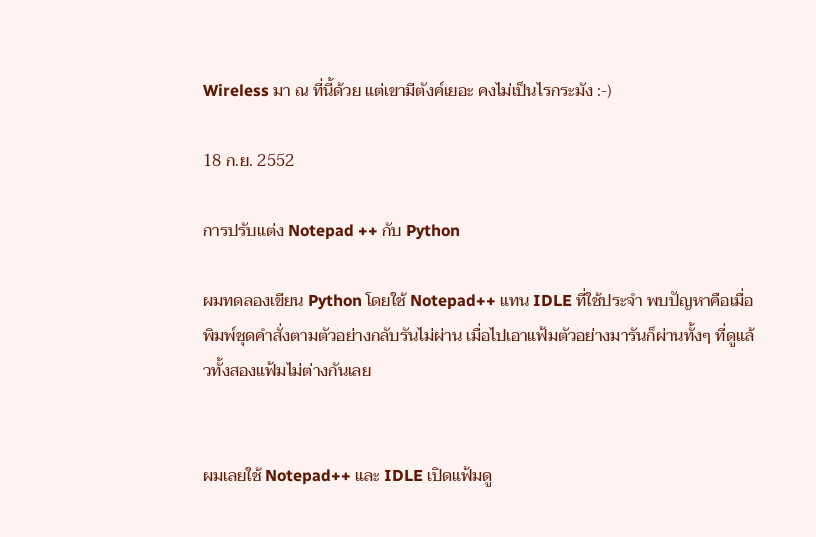Wireless มา ณ ที่นี้ด้วย แต่เขามีตังค์เยอะ คงไม่เป็นไรกระมัง :-)

18 ก.ย. 2552

การปรับแต่ง Notepad ++ กับ Python

ผมทดลองเขียน Python โดยใช้ Notepad++ แทน IDLE ที่ใช้ประจำ พบปัญหาคือเมื่อพิมพ์ชุดคำสั่งตามตัวอย่างกลับรันไม่ผ่าน เมื่อไปเอาแฟ้มตัวอย่างมารันก็ผ่านทั้งๆ ที่ดูแล้วทั้งสองแฟ้มไม่ต่างกันเลย


ผมเลยใช้ Notepad++ และ IDLE เปิดแฟ้มดู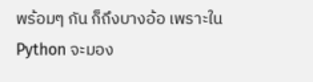พร้อมๆ กัน ก็ถึงบางอ้อ เพราะใน Python จะมอง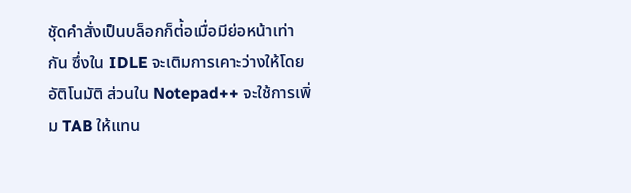ชุัดคำสั่งเป็นบล็อกก็ต่้อเมื่อมีย่อหน้าเท่ากัน ซึ่งใน IDLE จะเติมการเคาะว่างให้โดยอัติโนมัติ ส่วนใน Notepad++ จะใช้การเพิ่ม TAB ให้แทน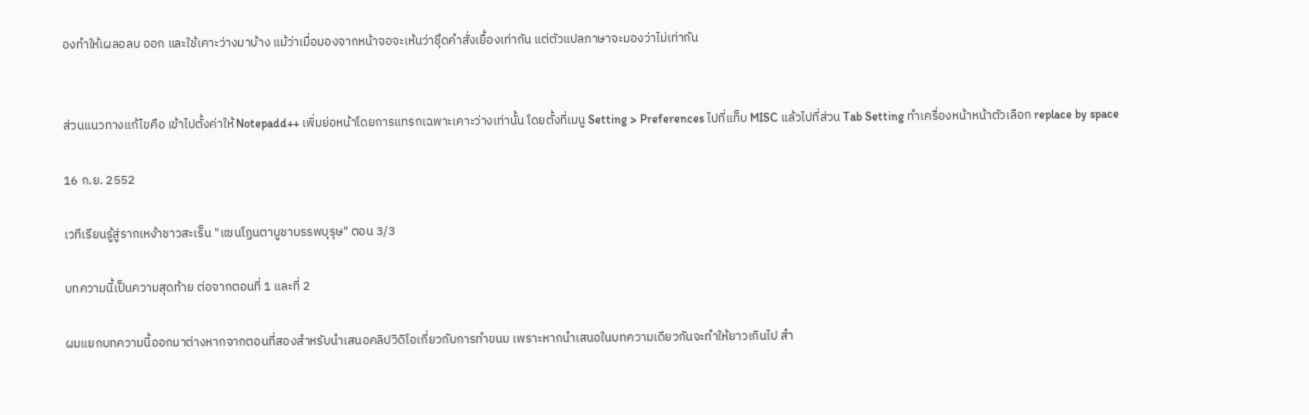องทำให้เผลอลบ ออก และใช้เคาะว่างมาบ้าง แม้ว่าเมื่อมองจากหน้าจอจะเห้นว่าชุึดคำสั่งเยื้องเท่ากัน แต่ตัวแปลภาษาจะมองว่าไม่เท่ากัน


ส่วนแนวทางแก้ไขคือ เข้าไปตั้งค่าให้ Notepadd++ เพิ่มย่อหน้าโดยการแทรกเฉพาะเคาะว่างเท่านั้น โดยตั้งที่เมนู Setting > Preferences ไปที่แท็บ MISC แล้วไปที่ส่วน Tab Setting ทำเครื่องหน้าหน้าตัวเลือก replace by space

16 ก.ย. 2552

เวทีเรียนรู้สู่รากเหง้าชาวสะเร็น "แซนโฏนตาบูชาบรรพบุรุษ" ตอน 3/3

บทความนี้เป็นความสุดท้าย ต่อจากตอนที่ 1 และที่ 2

ผมแยกบทความนี้ออกมาต่างหากจากตอนที่สองสำหรับนำเสนอคลิปวิดิโอเกี่ยวกับการทำขนม เพราะหากนำเสนอในบทความเดียวกันจะทำให้ยาวเกินไป สำ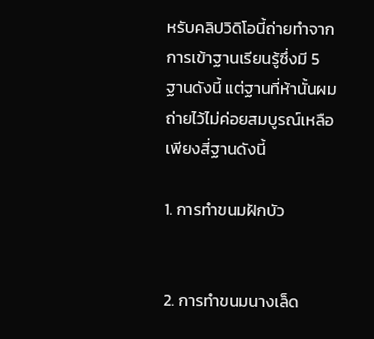หรับคลิปวิดิโอนี้ถ่ายทำจากการเข้าฐานเรียนรู้ซึ่งมี 5 ฐานดังนี้ แต่ฐานที่ห้านั้นผมถ่ายไว้ไม่ค่อยสมบูรณ์เหลือเพียงสี่ฐานดังนี้

1. การทำขนมฝักบัว


2. การทำขนมนางเล็ด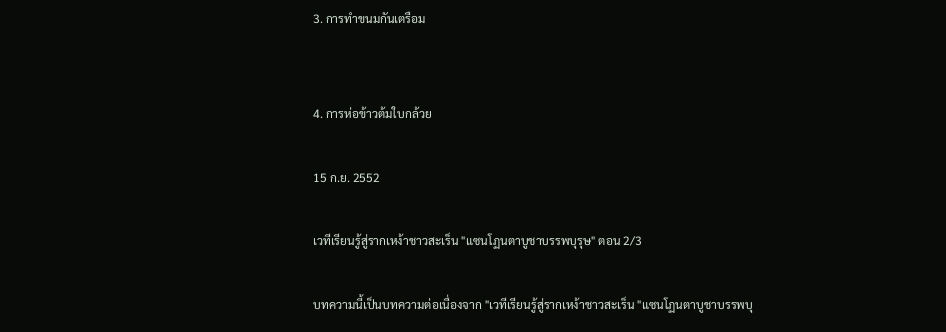3. การทำขนมกันเตรือม


4. การห่อข้าวต้มใบกล้วย

15 ก.ย. 2552

เวทีเรียนรู้สู่รากเหง้าชาวสะเร็น "แซนโฏนตาบูชาบรรพบุรุษ" ตอน 2/3

บทความนี้เป็นบทความต่อเนื่องจาก "เวทีเรียนรู้สู่รากเหง้าชาวสะเร็น "แซนโฏนตาบูชาบรรพบุ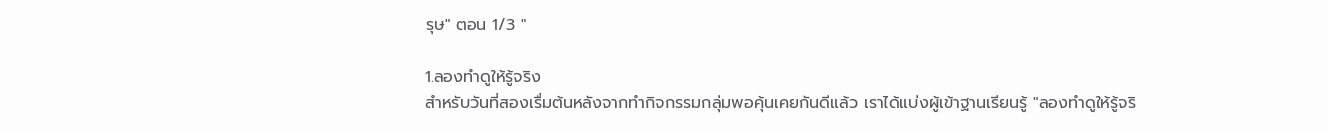รุษ" ตอน 1/3 "

1.ลองทำดูให้รู้จริง
สำหรับวันที่สองเรื่มต้นหลังจากทำกิจกรรมกลุ่มพอคุ้นเคยกันดีแล้ว เราได้แบ่งผู้เข้าฐานเรียนรู้ "ลองทำดูให้รู้จริ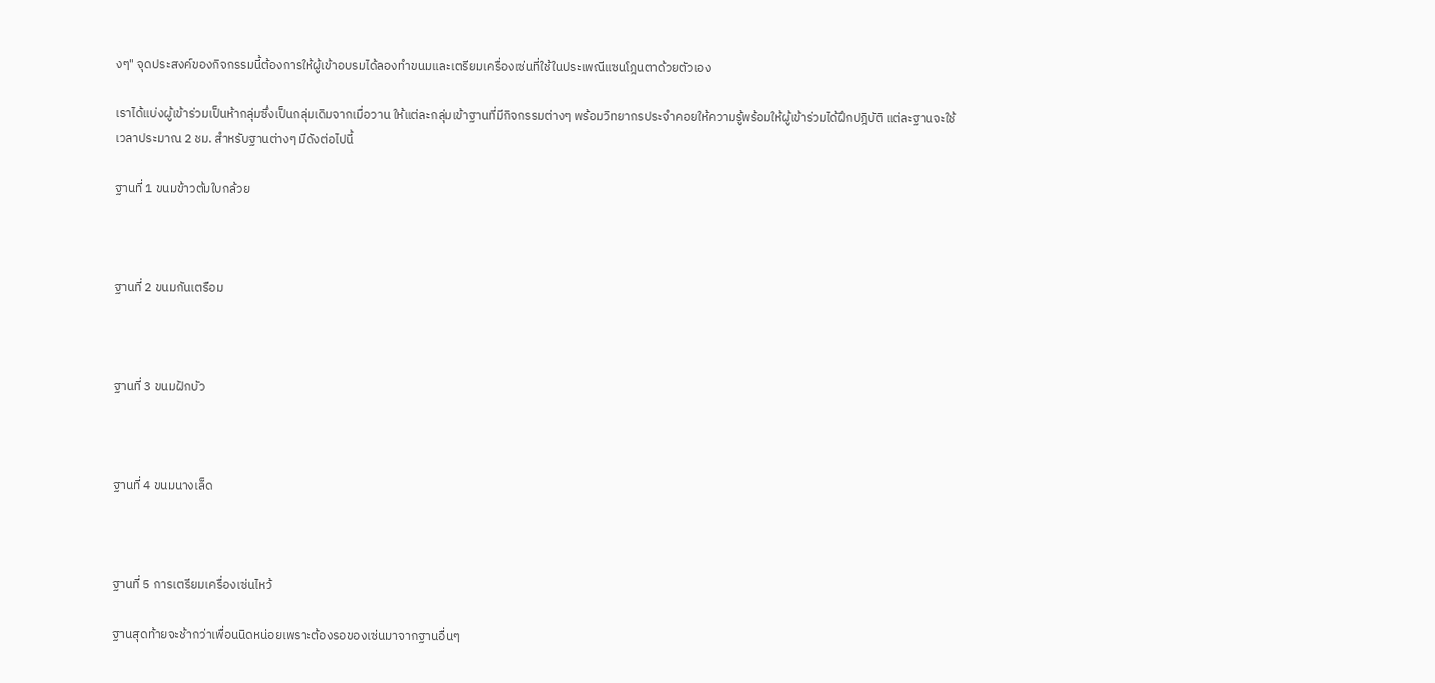งๆ" จุดประสงค์ของกิจกรรมนี้ต้องการให้ผู้เข้าอบรมได้ลองทำขนมและเตรียมเครื่องเซ่นที่ใช้ในประเพณีแซนโฎนตาด้วยตัวเอง

เราได้แบ่งผู้เข้าร่วมเป็นห้ากลุ่มซึ่งเป็นกลุ่มเดิมจากเมื่อวาน ให้แต่ละกลุ่มเข้าฐานที่มีกิจกรรมต่างๆ พร้อมวิทยากรประจำคอยให้ความรู้พร้อมให้ผู้เข้าร่วมได้ฝึกปฎิบัติ แต่ละฐานจะใช้เวลาประมาณ 2 ชม. สำหรับฐานต่างๆ มีดังต่อไปนี้

ฐานที่ 1 ขนมข้าวต้มใบกล้วย



ฐานที่ 2 ขนมกันเตรือม



ฐานที่ 3 ขนมฝักบัว



ฐานที่ 4 ขนมนางเล็ด



ฐานที่ 5 การเตรียมเครื่องเซ่นไหว้

ฐานสุดท้ายจะช้ากว่าเพื่อนนิดหน่อยเพราะต้องรอของเซ่นมาจากฐานอื่นๆ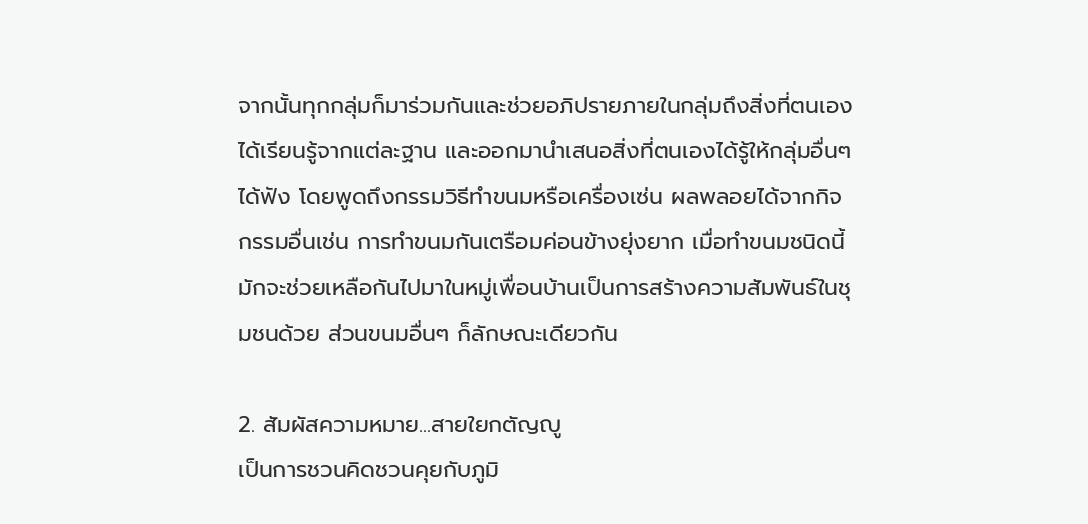จากนั้นทุกกลุ่มก็มาร่วมกันและช่วยอภิปรายภายในกลุ่มถึงสิ่งที่ตนเองได้เรียนรู้จากแต่ละฐาน และออกมานำเสนอสิ่งที่ตนเองได้รู้ให้กลุ่มอื่นๆ ได้ฟัง โดยพูดถึงกรรมวิธีทำขนมหรือเครื่องเซ่น ผลพลอยได้จากกิจกรรมอื่นเช่น การทำขนมกันเตรือมค่อนข้างยุ่งยาก เมื่อทำขนมชนิดนี้มักจะช่วยเหลือกันไปมาในหมู่เพื่อนบ้านเป็นการสร้างความสัมพันธ์ในชุมชนด้วย ส่วนขนมอื่นๆ ก็ลักษณะเดียวกัน

2. สัมผัสความหมาย...สายใยกตัญญู
เป็นการชวนคิดชวนคุยกับภูมิ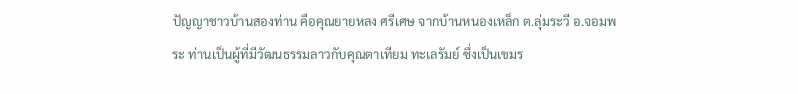ปัญญาชาวบ้านสองท่าน คือคุณยายหลง ศรีเศษ จากบ้านหนองเหล็ก ต.ลุ่มระวี อ.จอมพระ ท่านเป็นผู้ที่มีวัฒนธรรมลาวกับคุณตาเทียม ทะเลรัมย์ ซึ่งเป็นเขมร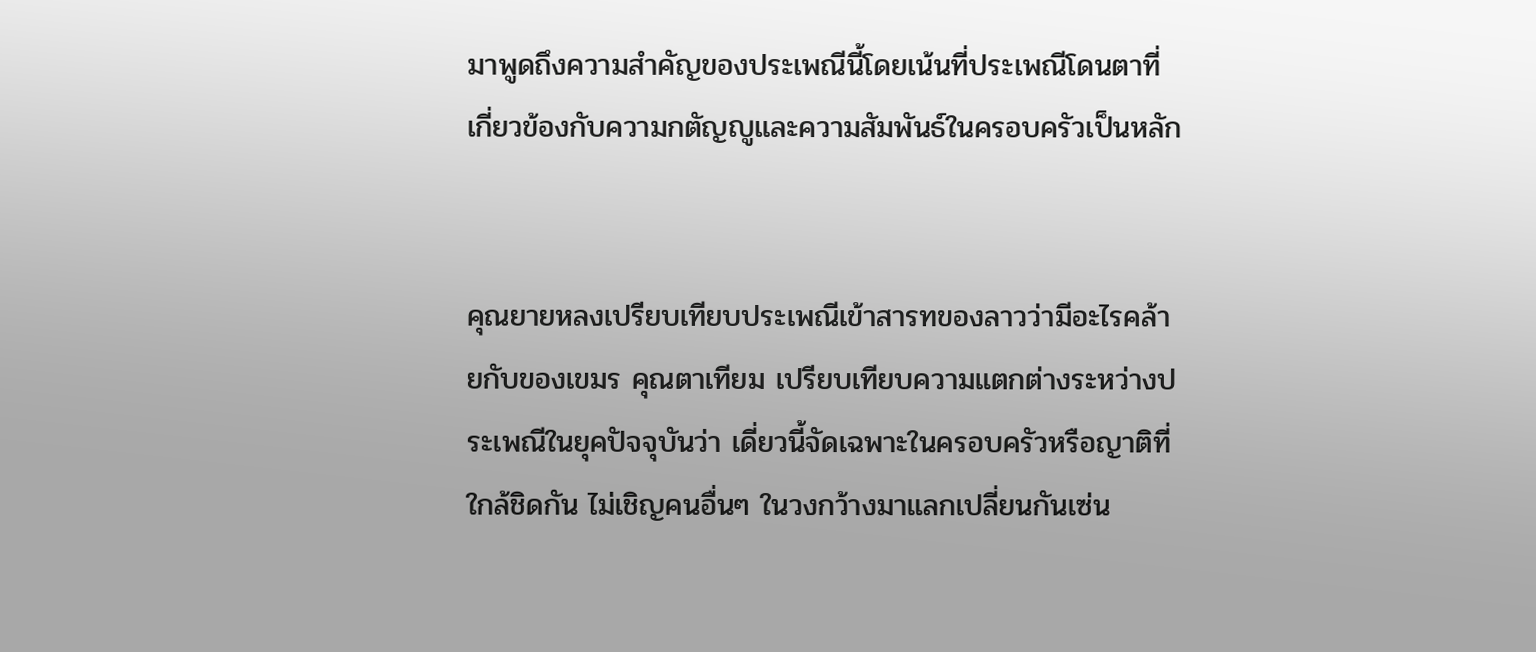มาพูดถึงความสำคัญของประเพณีนี้โดยเน้นที่ประเพณีโดนตาที่เกี่ยวข้องกับความกตัญญูและความสัมพันธ์ในครอบครัวเป็นหลัก


คุณยายหลงเปรียบเทียบประเพณีเข้าสารทของลาวว่ามีอะไรคล้ายกับของเขมร คุณตาเทียม เปรียบเทียบความแตกต่างระหว่างประเพณีในยุคปัจจุบันว่า เดี่ยวนี้จัดเฉพาะในครอบครัวหรือญาติที่ใกล้ชิดกัน ไม่เชิญคนอื่นๆ ในวงกว้างมาแลกเปลี่ยนกันเซ่น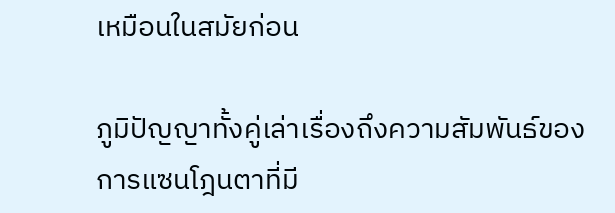เหมือนในสมัยก่อน

ภูมิปัญญาทั้งคู่เล่าเรื่องถึงความสัมพันธ์ของการแซนโฎนตาที่มี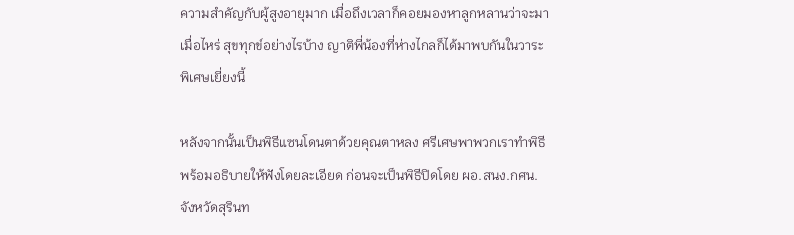ความสำคัญกับผู้สูงอายุมาก เมื่อถึงเวลาก็คอยมองหาลูกหลานว่าจะมาเมื่อไหร่ สุขทุกข์อย่างไรบ้าง ญาติพี่น้องที่ห่างไกลก็ได้มาพบกันในวาระพิเศษเยี่ยงนี้

หลังจากนั้นเป็นพิธีแซนโดนตาด้วยคุณตาหลง ศรีเศษพาพวกเราทำพิธีพร้อมอธิบายให้ฟังโดยละเอียด ก่อนจะเป็นพิธีปิดโดย ผอ.สนง.กศน.จังหวัดสุรินท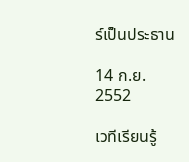ร์เป็นประธาน

14 ก.ย. 2552

เวทีเรียนรู้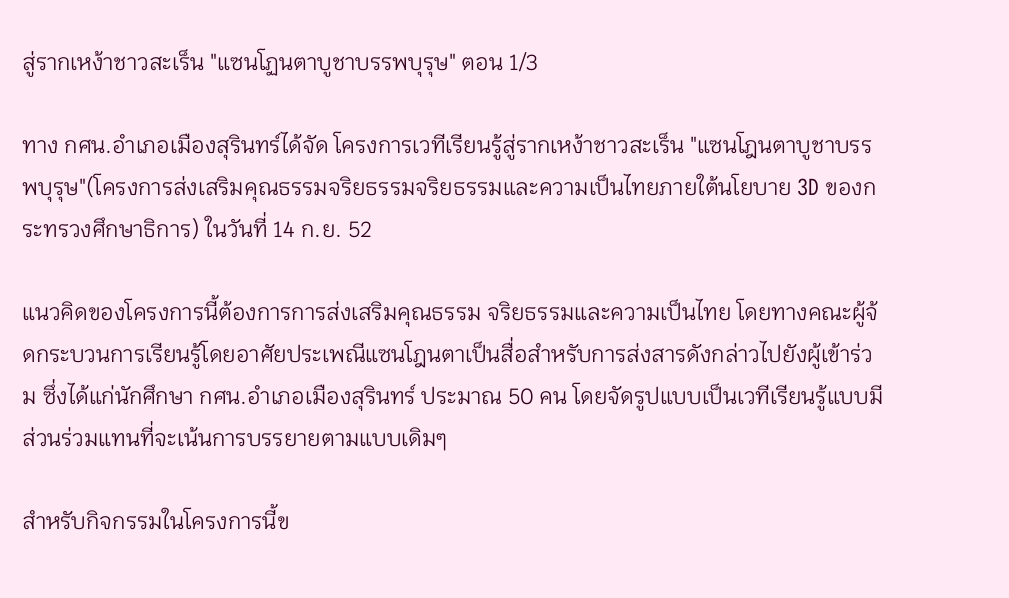สู่รากเหง้าชาวสะเร็น "แซนโฏนตาบูชาบรรพบุรุษ" ตอน 1/3

ทาง กศน.อำเภอเมืองสุรินทร์ได้จัด โครงการเวทีเรียนรู้สู่รากเหง้าชาวสะเร็น "แซนโฎนตาบูชาบรรพบุรุษ"(โครงการส่งเสริมคุณธรรมจริยธรรมจริยธรรมและความเป็นไทยภายใต้นโยบาย 3D ของกระทรวงศึกษาธิการ) ในวันที่ 14 ก.ย. 52

แนวคิดของโครงการนี้ต้องการการส่งเสริมคุณธรรม จริยธรรมและความเป็นไทย โดยทางคณะผู้จ้ดกระบวนการเรียนรู้โดยอาศัยประเพณีแซนโฎนตาเป็นสื่อสำหรับการส่งสารดังกล่าวไปยังผู้เข้าร่วม ซึ่งได้แก่นักศึกษา กศน.อำเภอเมืองสุรินทร์ ประมาณ 50 คน โดยจัดรูปแบบเป็นเวทีเรียนรู้แบบมีส่วนร่วมแทนที่จะเน้นการบรรยายตามแบบเดิมๆ

สำหรับกิจกรรมในโครงการนี้ข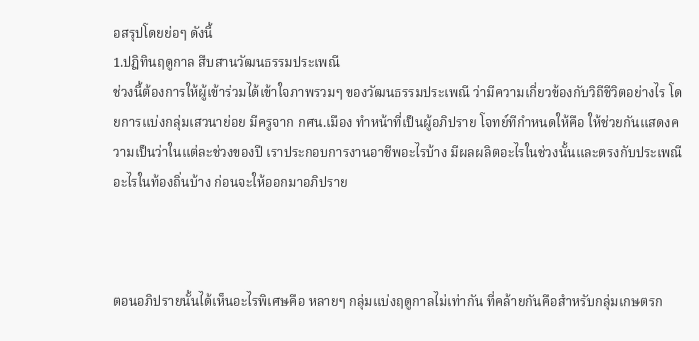อสรุปโดยย่อๆ ดังนี้
1.ปฎิทินฤดูกาล สืบสานวัฒนธรรมประเพณี
ช่วงนี้ต้องการให้ผู้เข้าร่วมได้เข้าใจภาพรวมๆ ของวัฒนธรรมประเพณี ว่ามีความเกี่ยวข้องกับวิถีชีวิตอย่างไร โดยการแบ่งกลุ่มเสวนาย่อย มีครูจาก กศน.เมือง ทำหน้าที่เป็นผู้อภิปราย โจทย์ทีกำหนดให้คือ ให้ช่วยกันแสดงความเป็นว่าในแต่ละช่วงของปี เราประกอบการงานอาชีพอะไรบ้าง มีผลผลิตอะไรในช่วงนั้นและตรงกับประเพณีอะไรในท้องถิ่นบ้าง ก่อนจะให้ออกมาอภิปราย



ตอนอภิปรายนั้นได้เห็นอะไรพิเศษคือ หลายๆ กลุ่มแบ่งฤดูกาลไม่เท่ากัน ที่คล้ายกันคือสำหรับกลุ่มเกษตรก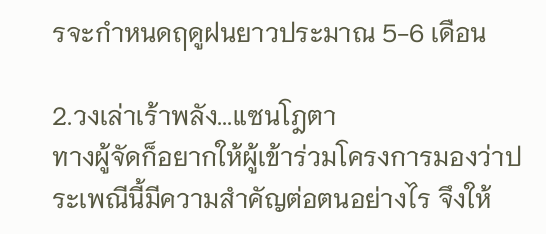รจะกำหนดฤดูฝนยาวประมาณ 5-6 เดือน

2.วงเล่าเร้าพลัง...แซนโฎตา
ทางผู้จัดก็อยากให้ผู้เข้าร่วมโครงการมองว่าประเพณีนี้มีความสำคัญต่อตนอย่างไร จึงให้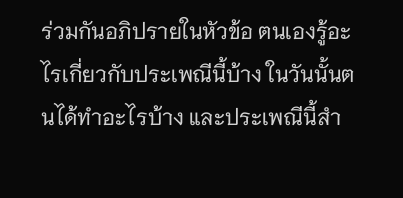ร่วมกันอภิปรายในหัวข้อ ตนเองรู้อะไรเกี่ยวกับประเพณีนี้บ้าง ในวันนั้นตนได้ทำอะไรบ้าง และประเพณีนี้สำ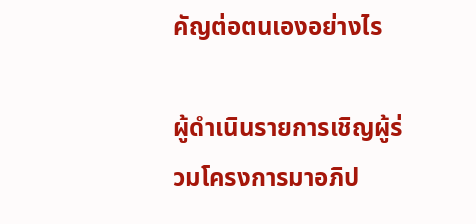คัญต่อตนเองอย่างไร

ผู้ดำเนินรายการเชิญผู้ร่วมโครงการมาอภิป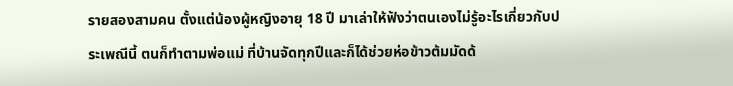รายสองสามคน ตั้งแต่น้องผู้หญิงอายุ 18 ปี มาเล่าให้ฟังว่าตนเองไม่รู้อะไรเกี่ยวกับประเพณีนี้ ตนก็ทำตามพ่อแม่ ที่บ้านจัดทุกปีและก็ได้ช่วยห่อข้าวต้มมัดด้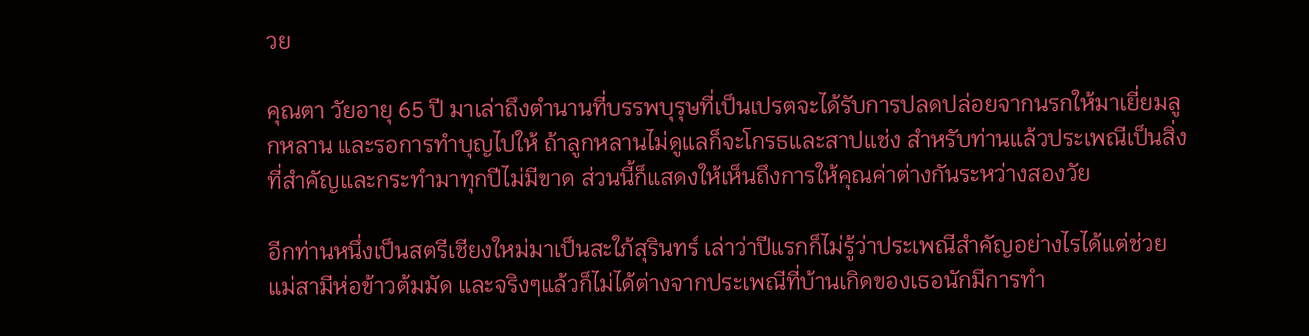วย

คุณตา วัยอายุ 65 ปี มาเล่าถึงตำนานที่บรรพบุรุษที่เป็นเปรตจะได้รับการปลดปล่อยจากนรกให้มาเยี่ยมลูกหลาน และรอการทำบุญไปให้ ถ้าลูกหลานไม่ดูแลก็จะโกรธและสาปแช่ง สำหรับท่านแล้วประเพณีเป็นสิ่งที่สำคัญและกระทำมาทุกปีไม่มีขาด ส่วนนี้ก็แสดงให้เห็นถึงการให้คุณค่าต่างกันระหว่างสองวัย

อีกท่านหนึ่งเป็นสตรีเชียงใหม่มาเป็นสะใภ้สุรินทร์ เล่าว่าปีแรกก็ไม่รู้ว่าประเพณีสำคัญอย่างไรได้แต่ช่วยแม่สามีห่อข้าวต้มมัด และจริงๆแล้วก็ไม่ได้ต่างจากประเพณีที่บ้านเกิดของเธอนักมีการทำ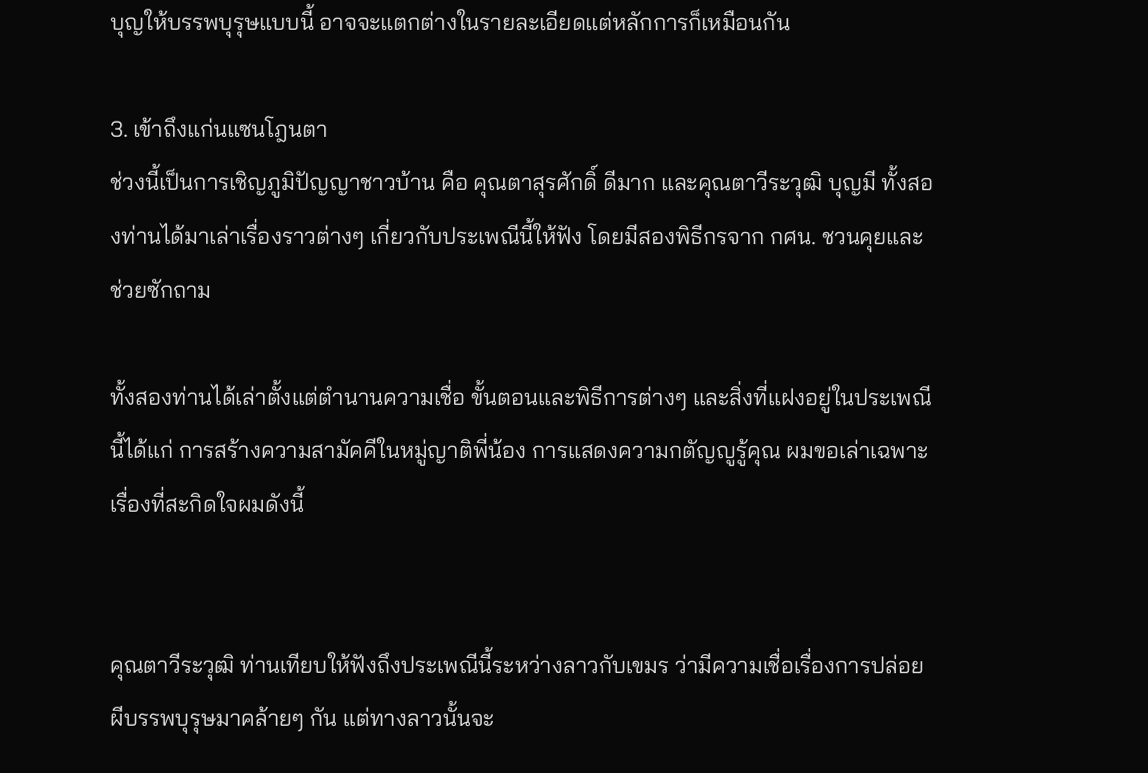บุญให้บรรพบุรุษแบบนี้ อาจจะแตกต่างในรายละเอียดแต่หลักการก็เหมือนกัน

3. เข้าถึงแก่นแซนโฎนตา
ช่วงนี้เป็นการเชิญภูมิปัญญาชาวบ้าน คือ คุณตาสุรศักดิ์ ดีมาก และคุณตาวีระวุฒิ บุญมี ทั้งสองท่านได้มาเล่าเรื่องราวต่างๆ เกี่ยวกับประเพณีนี้ให้ฟัง โดยมีสองพิธีกรจาก กศน. ชวนคุยและช่วยซักถาม

ทั้งสองท่านได้เล่าตั้งแต่ตำนานความเชื่อ ขั้นตอนและพิธีการต่างๆ และสิ่งที่แฝงอยู่ในประเพณีนี้ได้แก่ การสร้างความสามัคคีในหมู่ญาติพี่น้อง การแสดงความกตัญญูรู้คุณ ผมขอเล่าเฉพาะเรื่องที่สะกิดใจผมดังนี้


คุณตาวีระวุฒิ ท่านเทียบให้ฟังถึงประเพณีนี้ระหว่างลาวกับเขมร ว่ามีความเชื่อเรื่องการปล่อยผีบรรพบุรุษมาคล้ายๆ กัน แต่ทางลาวนั้นจะ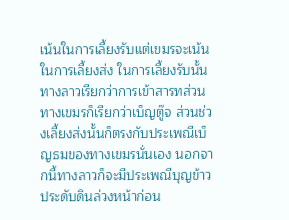เน้นในการเลี้ยงรับแต่เขมรจะเน้นในการเลี้ยงส่ง ในการเลี้ยงรับนั้นทางลาวเรียกว่าการเข้าสารทส่วนทางเขมรก็เรียกว่าเบ็ญตู๊จ ส่วนช่วงเลี้ยงส่งนั้นก็ตรงกับประเพณีเบ็ญธมของทางเขมรนั่นเอง นอกจากนี้ทางลาวก็จะมีประเพณีบุญข้าวประดับดินล่วงหน้าก่อน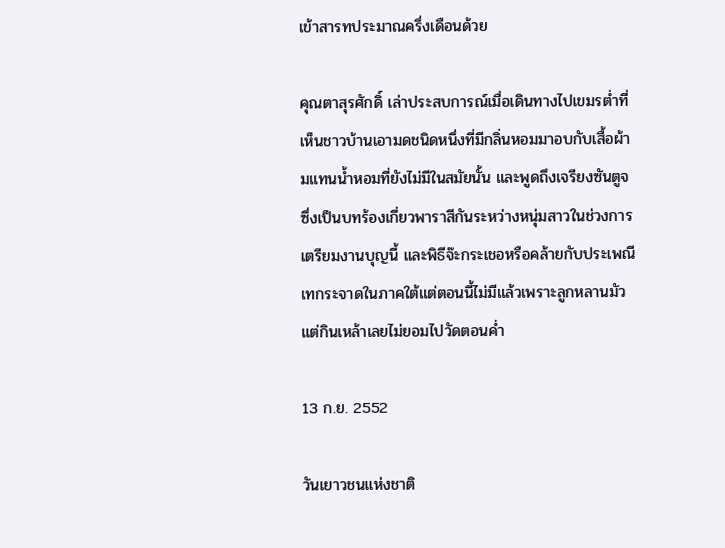เข้าสารทประมาณครึ่งเดือนด้วย

คุณตาสุรศักดิ์ เล่าประสบการณ์เมื่อเดินทางไปเขมรต่ำที่เห็นชาวบ้านเอามดชนิดหนึ่งที่มีกลิ่นหอมมาอบกับเสื้อผ้ามแทนน้ำหอมที่ยังไม่มีในสมัยนั้น และพูดถึงเจรียงซันตูจ ซึ่งเป็นบทร้องเกี่ยวพาราสีกันระหว่างหนุ่มสาวในช่วงการเตรียมงานบุญนี้ และพิธีจ๊ะกระเชอหรือคล้ายกับประเพณีเทกระจาดในภาคใต้แต่ตอนนี้ไม่มีแล้วเพราะลูกหลานมัวแต่กินเหล้าเลยไม่ยอมไปวัดตอนค่ำ

13 ก.ย. 2552

วันเยาวชนแห่งชาติ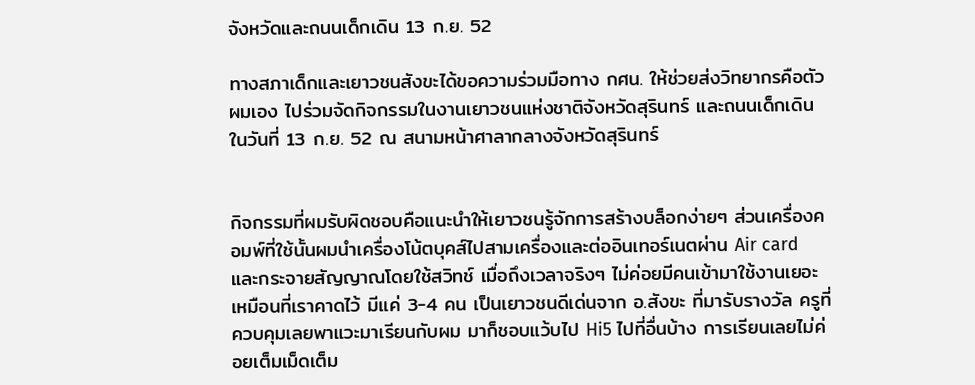จังหวัดและถนนเด็กเดิน 13 ก.ย. 52

ทางสภาเด็กและเยาวชนสังขะได้ขอความร่วมมือทาง กศน. ให้ช่วยส่งวิทยากรคือตัวผมเอง ไปร่วมจัดกิจกรรมในงานเยาวชนแห่งชาติจังหวัดสุรินทร์ และถนนเด็กเดินในวันที่ 13 ก.ย. 52 ณ สนามหน้าศาลากลางจังหวัดสุรินทร์


กิจกรรมที่ผมรับผิดชอบคือแนะนำให้เยาวชนรู้จักการสร้างบล็อกง่ายๆ ส่วนเครื่องคอมพ์ที่ใช้นั้นผมนำเครื่องโน้ตบุคส์ไปสามเครื่องและต่ออินเทอร์เนตผ่าน Air card และกระจายสัญญาณโดยใช้สวิทช์ เมื่อถึงเวลาจริงๆ ไม่ค่อยมีคนเข้ามาใช้งานเยอะเหมือนที่เราคาดไว้ มีแค่ 3-4 คน เป็นเยาวชนดีเด่นจาก อ.สังขะ ที่มารับรางวัล ครูที่ควบคุมเลยพาแวะมาเรียนกับผม มาก็ชอบแว้บไป Hi5 ไปที่อื่นบ้าง การเรียนเลยไม่ค่อยเต็มเม็ดเต็ม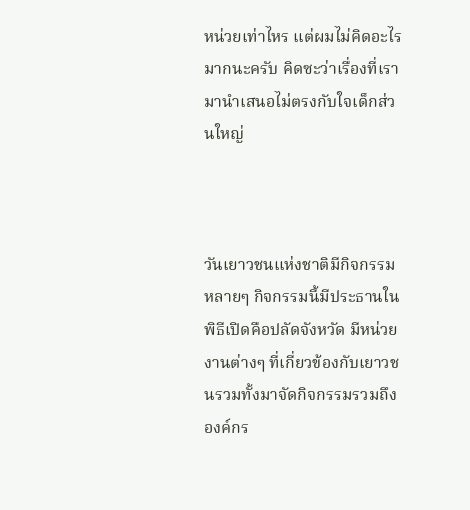หน่วยเท่าไหร แต่ผมไม่คิดอะไรมากนะครับ คิดซะว่าเรื่องที่เรามานำเสนอไม่ตรงกับใจเด็กส่วนใหญ่



วันเยาวชนแห่งชาติมีกิจกรรมหลายๆ กิจกรรมนี้มีประธานในพิธีเปิดคือปลัดจังหวัด มีหน่วยงานต่างๆ ที่เกี่ยวข้องกับเยาวชนรวมทั้งมาจัดกิจกรรมรวมถึงองค์กร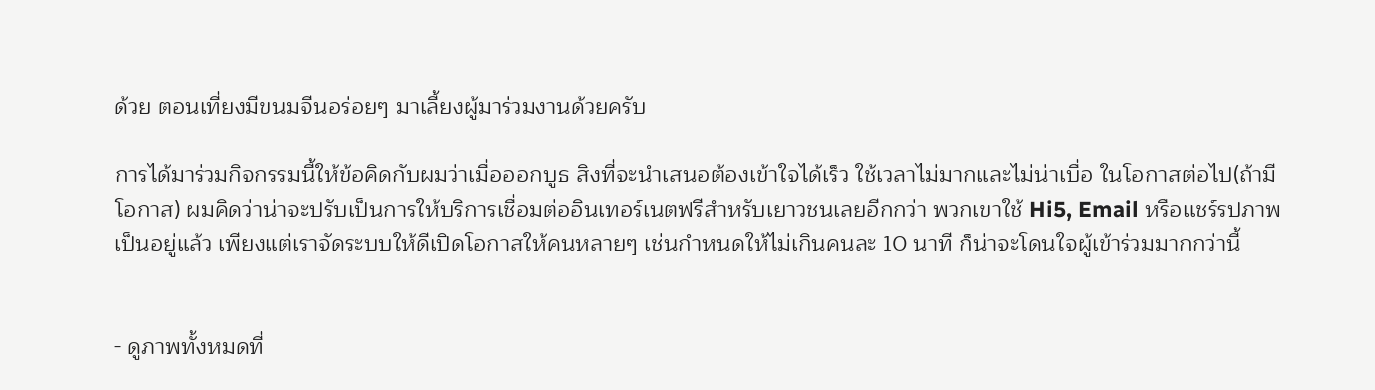ด้วย ตอนเที่ยงมีขนมจีนอร่อยๆ มาเลี้ยงผู้มาร่วมงานด้วยครับ

การได้มาร่วมกิจกรรมนี้ให้ข้อคิดกับผมว่าเมื่อออกบูธ สิงที่จะนำเสนอต้องเข้าใจได้เร็ว ใช้เวลาไม่มากและไม่น่าเบื่อ ในโอกาสต่อไป(ถ้ามีโอกาส) ผมคิดว่าน่าจะปรับเป็นการให้บริการเชื่อมต่ออินเทอร์เนตฟรีสำหรับเยาวชนเลยอีกกว่า พวกเขาใช้ Hi5, Email หรือแชร์รปภาพเป็นอยู่แล้ว เพียงแต่เราจัดระบบให้ดีเปิดโอกาสให้คนหลายๆ เช่นกำหนดให้ไม่เกินคนละ 10 นาที ก็น่าจะโดนใจผู้เข้าร่วมมากกว่านี้


- ดูภาพทั้งหมดที่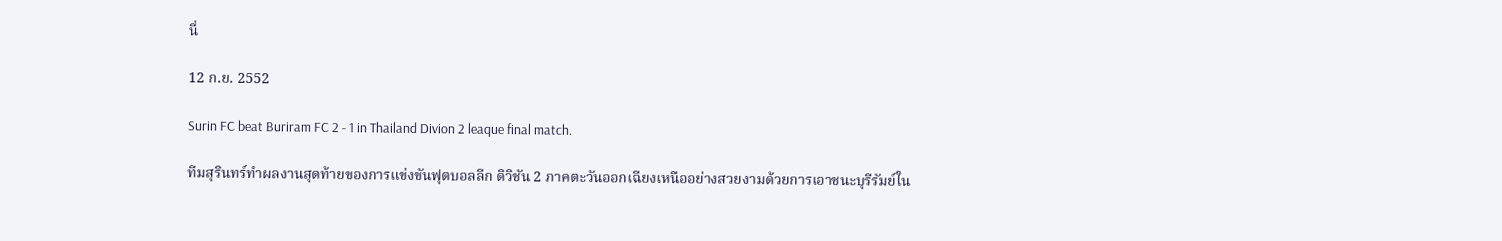นี่

12 ก.ย. 2552

Surin FC beat Buriram FC 2 - 1 in Thailand Divion 2 leaque final match.

ทีมสุรินทร์ทำผลงานสุดท้ายของการแข่งขันฟุตบอลลีก ดิวิชัน 2 ภาคตะวันออกเฉียงเหนืออย่างสวยงามด้วยการเอาชนะบุรีรัมย์ใน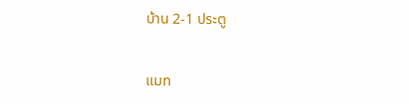บ้าน 2-1 ประตู


แมท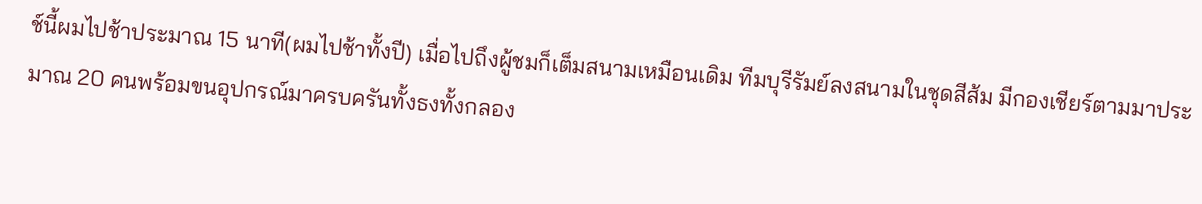ช์นี้ผมไปช้าประมาณ 15 นาที(ผมไปช้าทั้งปี) เมื่อไปถึงผู้ชมก็เต็มสนามเหมือนเดิม ทีมบุรีรัมย์ลงสนามในชุดสีส้ม มีกองเชียร์ตามมาประมาณ 20 คนพร้อมขนอุปกรณ์มาครบครันทั้งธงทั้งกลอง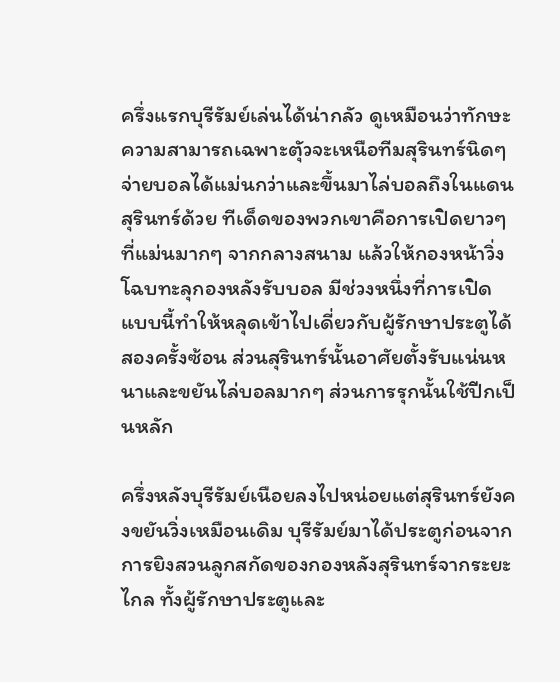ครึ่งแรกบุรีรัมย์เล่นได้น่ากลัว ดูเหมือนว่าทักษะความสามารถเฉพาะตัุวจะเหนือทีมสุรินทร์นิดๆ จ่ายบอลได้แม่นกว่าและขึ้นมาไล่บอลถึงในแดนสุรินทร์ด้วย ทีเด็ดของพวกเขาคือการเปิดยาวๆ ที่แม่นมากๆ จากกลางสนาม แล้วให้กองหน้าวิ่งโฉบทะลุกองหลังรับบอล มีช่วงหนึ่งที่การเปิดแบบนี้ทำให้หลุดเข้าไปเดี่ยวกับผู้รักษาประตูได้สองครั้งซ้อน ส่วนสุรินทร์นั้นอาศัยตั้งรับแน่นหนาและขยันไล่บอลมากๆ ส่วนการรุกนั้นใช้ปีกเป็นหลัก

ครึ่งหลังบุรีรัมย์เนือยลงไปหน่อยแต่สุรินทร์ยังคงขยันวิ่งเหมือนเดิม บุรีรัมย์มาได้ประตูก่อนจากการยิงสวนลูกสกัดของกองหลังสุรินทร์จากระยะไกล ทั้งผู้รักษาประตูและ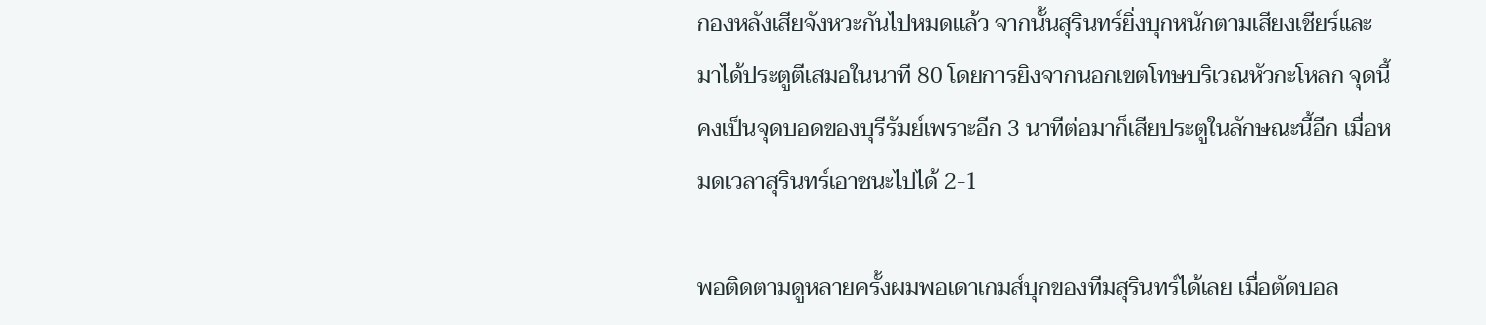กองหลังเสียจังหวะกันไปหมดแล้ว จากนั้นสุรินทร์ยิ่งบุกหนักตามเสียงเชียร์และมาได้ประตูตีเสมอในนาที 80 โดยการยิงจากนอกเขตโทษบริเวณหัวกะโหลก จุดนี้คงเป็นจุดบอดของบุรีรัมย์เพราะอีก 3 นาทีต่อมาก็เสียประตูในลักษณะนี้อีก เมื่อหมดเวลาสุรินทร์เอาชนะไปได้ 2-1

พอติดตามดูหลายครั้งผมพอเดาเกมส์บุกของทีมสุรินทร์ได้เลย เมื่อตัดบอล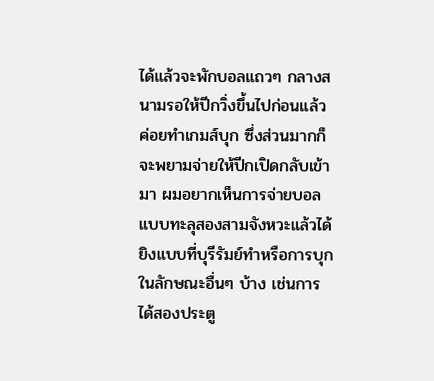ได้แล้วจะพักบอลแถวๆ กลางสนามรอให้ปีกวิ่งขึ้นไปก่อนแล้วค่อยทำเกมส์บุก ซึ่งส่วนมากก็จะพยามจ่ายให้ปีกเปิดกลับเข้ามา ผมอยากเห็นการจ่ายบอลแบบทะลุสองสามจังหวะแล้วได้ยิงแบบที่บุรีรัมย์ทำหรือการบุกในลักษณะอื่นๆ บ้าง เช่นการได้สองประตู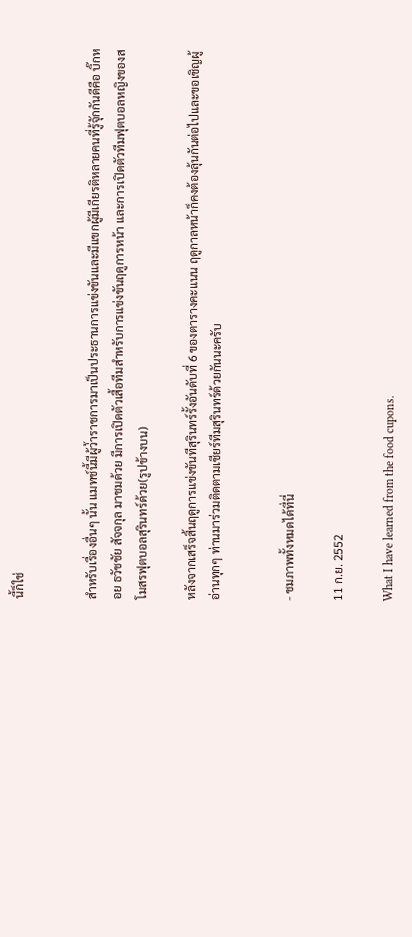นี้ก็ใช่


สำหรับเรื่องอื่นๆ นั้น แมทช์นี้มีผู้ว่้าราชการมาเป็นประธานการแข่งขันและมีแขกผู้มีเกียรติหลายคนที่รู้จัุกกันดีคือ บิ๊กหอย ธวัชชัย สัจจกุล มาชมด้วย มีการเปิดตัวเสื้อทีมสำหรับการแข่งขันฤดูการหน้า และการเปิดตัวทีมฟุตบอลหญิงของสโมสรฟุตบอลสุรินทร์ด้วย(รูปข้างบน)

หลังจากเสร็จสิ้นฤดูการแข่งขันทีสุรินทร์รั้งอันดับที่ 6 ของตารางคะแนน ฤดูกาลหน้าก็คงต้องลุ้นกันต่อไปและขอเชิญผู้อ่านทุกๆ ท่านมาร่วมติดตามเชียร์ทีมสุรินทร์ด้วยกันนะครับ


- ชมภาพทั้งหมดได้ที่นี่

11 ก.ย. 2552

What I have learned from the food cupons.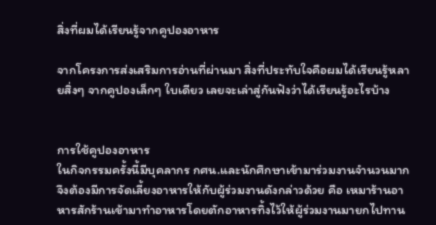สิ่งที่ผมได้เรียนรู้จากคูปองอาหาร

จากโครงการส่งเสริมการอ่านที่ผ่านมา สิ่งที่ประทับใจคือผมได้เรียนรู้หลายสิ่งๆ จากคูปองเล็กๆ ใบเดียว เลยจะเล่าสู่กันฟังว่าได้เรียนรู้อะไรบ้าง


การใช้คูปองอาหาร
ในกิจกรรมครั้งนี้มีบุคลากร กศน.และนักศึกษาเข้ามาร่วมงานจำนวนมาก จึงต้องมีการจัดเลี้ยงอาหารให้กับผู้ร่วมงานดังกล่าวด้วย คือ เหมาร้านอาหารสักร้านเข้ามาทำอาหารโดยตักอาหารทิ้งไว้ให้ผู้ร่วมงานมายกไปทาน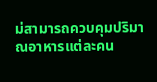ม่สามารถควบคุมปริมาณอาหารแต่ละคน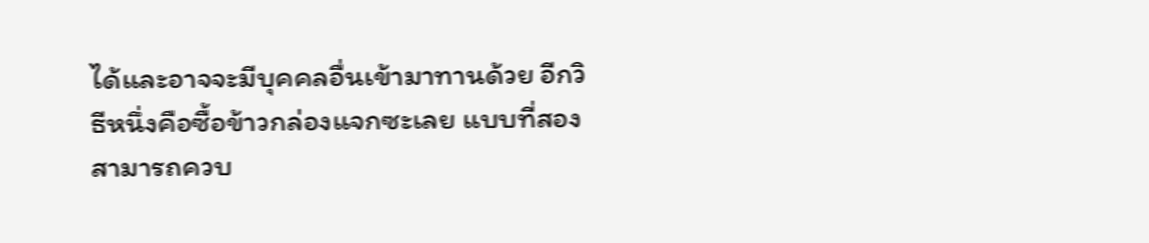ได้และอาจจะมีบุคคลอื่นเข้ามาทานด้วย อีกวิธีหนึ่งคือซื้อข้าวกล่องแจกซะเลย แบบที่สองสามารถควบ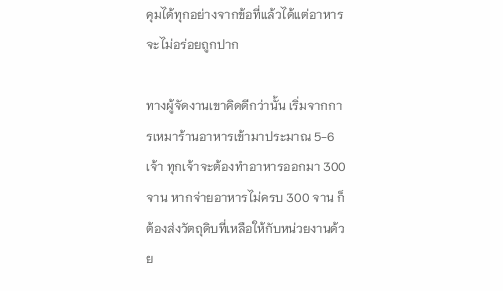คุมได้ทุกอย่างจากข้อที่แล้วได้แต่อาหารจะไม่อร่อยถูกปาก

ทางผู้จัดงานเขาคิดดีกว่านั้น เริ่มจากการเหมาร้านอาหารเข้ามาประมาณ 5-6 เจ้า ทุกเจ้าจะต้องทำอาหารออกมา 300 จาน หากจ่ายอาหารไม่ครบ 300 จาน ก็ต้องส่งวัตถุดิบที่เหลือให้กับหน่วยงานด้วย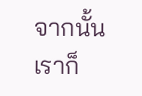จากนั้นเราก็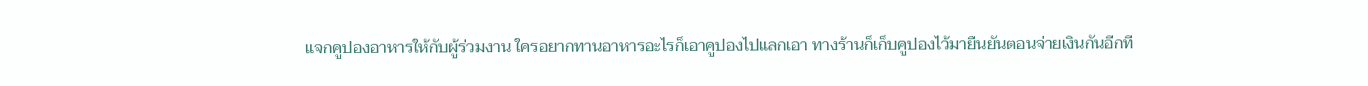แจกคูปองอาหารให้กับผู้ร่วมงาน ใครอยากทานอาหารอะไรก็เอาคูปองไปแลกเอา ทางร้านก็เก็บคูปองไว้มายืนยันตอนจ่ายเงินกันอีกที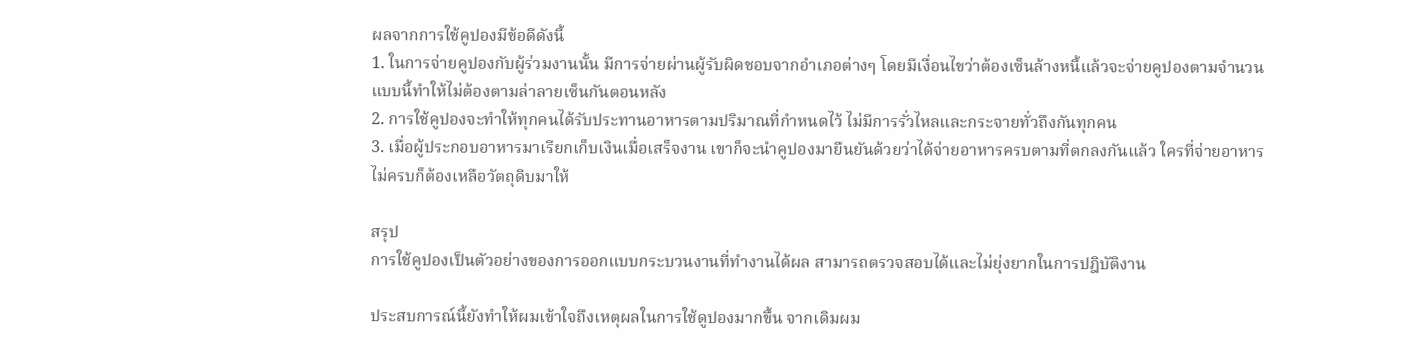ผลจากการใช้คูปองมีข้อดีดังนี้
1. ในการจ่ายคูปองกับผู้ร่วมงานนั้น มีการจ่ายผ่านผู้รับผิดชอบจากอำเภอต่างๆ โดยมีเงื่อนไขว่าต้องเซ็นล้างหนี้แล้วจะจ่ายคูปองตามจำนวน แบบนี้ทำให้ไม่ต้องตามล่าลายเซ็นกันตอนหลัง
2. การใช้คูปองจะทำให้ทุกคนได้รับประทานอาหารตามปริมาณที่กำหนดไว้ ไม่มีการรั่วไหลและกระจายทั่วถึงกันทุกคน
3. เมื่อผู้ประกอบอาหารมาเรียกเก็บเงินเมื่อเสร็จงาน เขาก็จะนำคูปองมายืนยันด้วยว่าได้จ่ายอาหารครบตามที่ตกลงกันแล้ว ใครที่จ่ายอาหารไม่ครบก็ต้องเหลือวัตถุดิบมาให้

สรุป
การใช้คูปองเป็นตัวอย่างของการออกแบบกระบวนงานที่ทำงานได้ผล สามารถตรวจสอบได้และไม่ยุ่งยากในการปฎิบัติงาน

ประสบการณ์นี้ยังทำให้ผมเข้าใจถึงเหตุผลในการใช้ดูปองมากขึ้น จากเดิมผม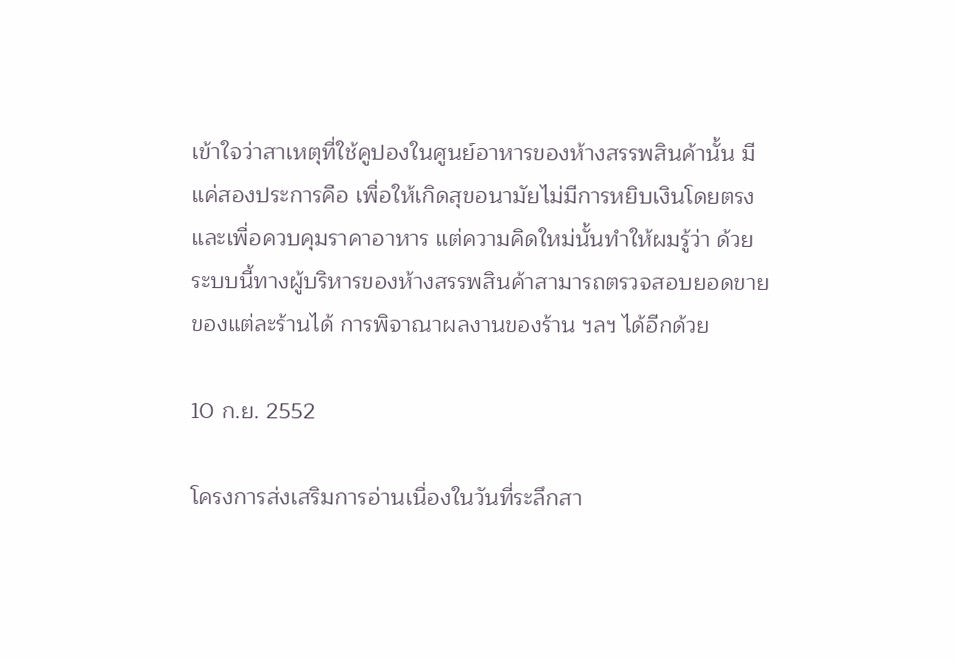เข้าใจว่าสาเหตุที่ใช้คูปองในศูนย์อาหารของห้างสรรพสินค้านั้น มีแค่สองประการคือ เพื่อให้เกิดสุขอนามัยไม่มีการหยิบเงินโดยตรง และเพื่อควบคุมราคาอาหาร แต่ความคิดใหม่นั้นทำให้ผมรู้ว่า ด้วยระบบนี้ทางผู้บริหารของห้างสรรพสินค้าสามารถตรวจสอบยอดขายของแต่ละร้านได้ การพิจาณาผลงานของร้าน ฯลฯ ได้อีกด้วย

10 ก.ย. 2552

โครงการส่งเสริมการอ่านเนื่องในวันที่ระลึกสา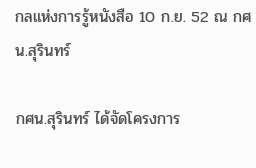กลแห่งการรู้หนังสือ 10 ก.ย. 52 ณ กศน.สุรินทร์

กศน.สุรินทร์ ได้จัดโครงการ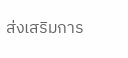ส่งเสริมการ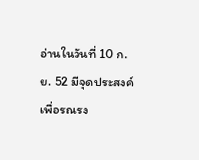อ่านในวันที่ 10 ก.ย. 52 มีจุดประสงค์เพื่อรณรง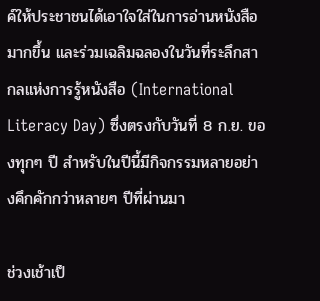ค์ให้ประชาชนได้เอาใจใส่ในการอ่านหนังสือมากขึ้น และร่วมเฉลิมฉลองในวันที่ระลึกสากลแห่งการรู้หนังสือ (International Literacy Day) ซึ่งตรงกับวันที่ 8 ก.ย. ของทุกๆ ปี สำหรับในปีนี้มีกิจกรรมหลายอย่างคึกคักกว่าหลายๆ ปีที่ผ่านมา

ช่วงเช้าเป็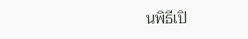นพิธีเปิ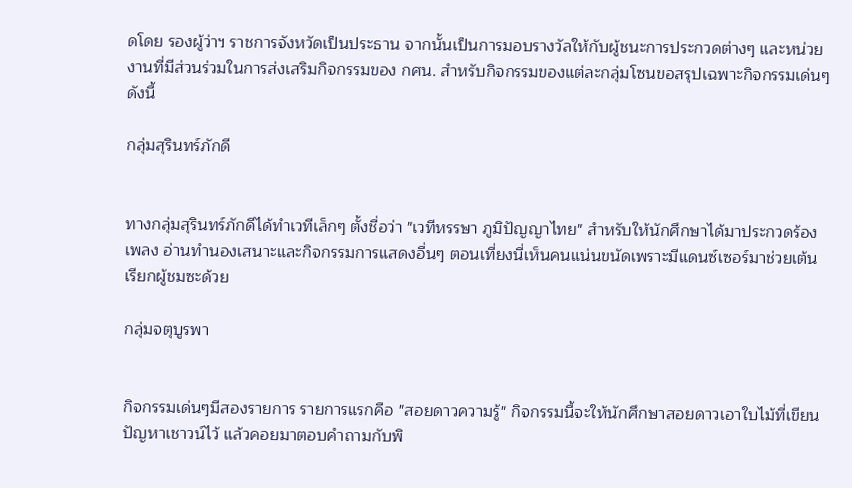ดโดย รองผู้ว่าฯ ราชการจังหวัดเป็นประธาน จากนั้นเป็นการมอบรางวัลให้กับผู้ชนะการประกวดต่างๆ และหน่วยงานที่มีส่วนร่วมในการส่งเสริมกิจกรรมของ กศน. สำหรับกิจกรรมของแต่ละกลุ่มโซนขอสรุปเฉพาะกิจกรรมเด่นๆ ดังนี้

กลุ่มสุรินทร์ภักดี


ทางกลุ่มสุรินทร์ภักดีได้ทำเวทีเล็กๆ ตั้งชื่อว่า "เวทีหรรษา ภูมิปัญญาไทย" สำหรับให้นักศึกษาได้มาประกวดร้องเพลง อ่านทำนองเสนาะและกิจกรรมการแสดงอื่นๆ ตอนเที่ยงนี่เห็นคนแน่นขนัดเพราะมีแดนซ์เซอร์มาช่วยเต้นเรียกผู้ชมซะด้วย

กลุ่มจตุบูรพา


กิจกรรมเด่นๆมีสองรายการ รายการแรกคือ "สอยดาวความรู้" กิจกรรมนี้จะให้นักศึกษาสอยดาวเอาใบไม้ที่เขียนปัญหาเชาวน์ไว้ แล้วคอยมาตอบคำถามกับพิ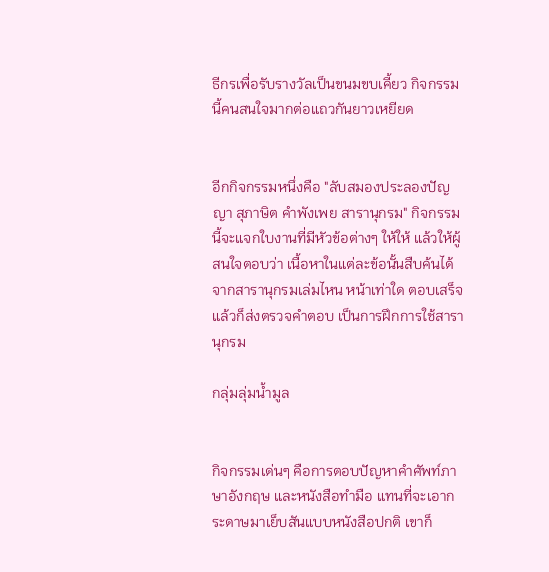ธีกรเพื่อรับรางวัลเป็นขนมขบเคี้ยว กิจกรรมนี้คนสนใจมากต่อแถวกันยาวเหยียด


อีกกิจกรรมหนึ่งคือ "ลับสมองประลองปัญญา สุภาษิต คำพังเพย สารานุกรม" กิจกรรมนี้จะแจกใบงานที่มีหัวข้อต่างๆ ให้ให้ แล้วให้ผู้สนใจตอบว่า เนื้อหาในแต่ละข้อนั้นสืบค้นได้จากสารานุกรมเล่มไหน หน้าเท่าใด ตอบเสร็จแล้วก็ส่งตรวจคำตอบ เป็นการฝึกการใช้สารานุกรม

กลุ่มลุ่มน้ำมูล


กิจกรรมเด่นๆ คือการตอบปัญหาคำศัพท์ภาษาอังกฤษ และหนังสือทำมือ แทนที่จะเอากระดาษมาเย็บสันแบบหนังสือปกติ เขาก็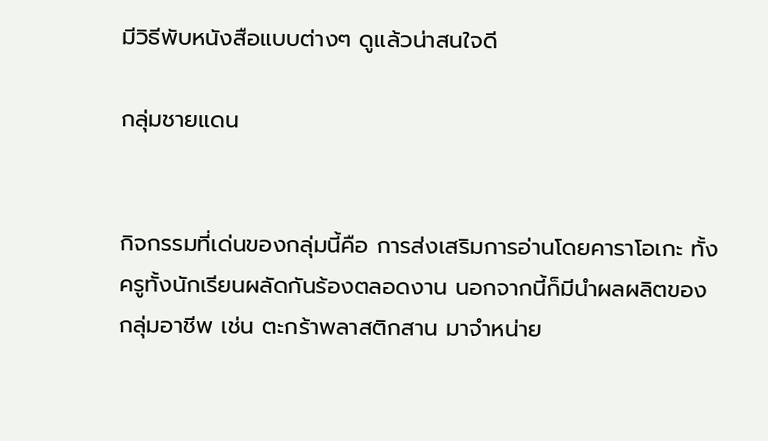มีวิธีพับหนังสือแบบต่างๆ ดูแล้วน่าสนใจดี

กลุ่มชายแดน


กิจกรรมที่เด่นของกลุ่มนี้คือ การส่งเสริมการอ่านโดยคาราโอเกะ ทั้งครูทั้งนักเรียนผลัดกันร้องตลอดงาน นอกจากนี้ก็มีนำผลผลิตของกลุ่มอาชีพ เช่น ตะกร้าพลาสติกสาน มาจำหน่าย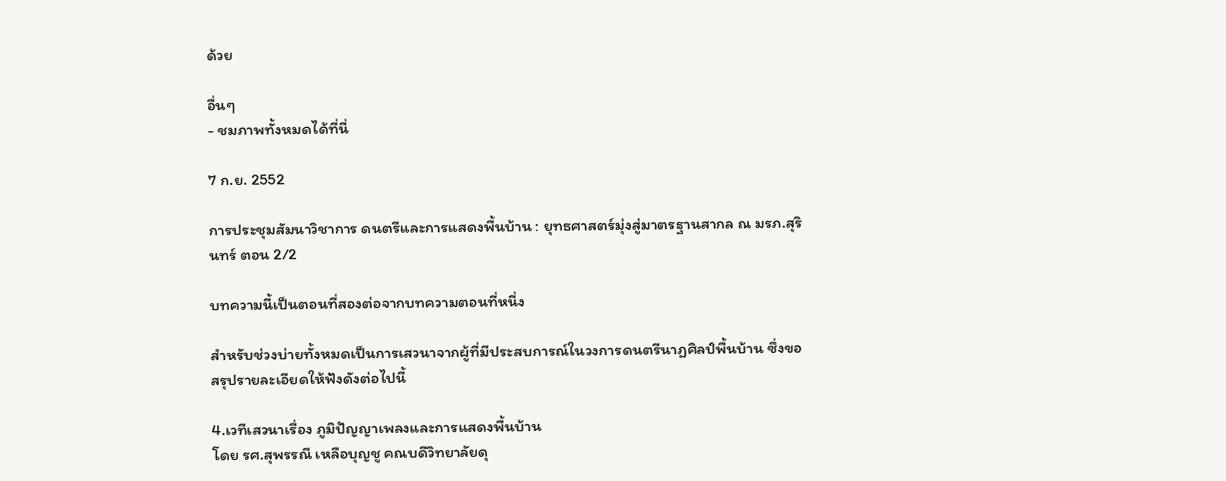ด้วย

อื่นๆ
- ชมภาพทั้งหมดได้ที่นี่

7 ก.ย. 2552

การประชุมสัมนาวิชาการ ดนตรีและการแสดงพื้นบ้าน : ยุทธศาสตร์มุ่งสู่มาตรฐานสากล ณ มรภ.สุรินทร์ ตอน 2/2

บทความนี้เป็นตอนที่สองต่อจากบทความตอนที่หนี่ง

สำหรับช่วงบ่ายทั้งหมดเป็นการเสวนาจากผู้ที่มีประสบการณ์ในวงการดนตรีนาฏศิลป์พื้นบ้าน ซึ่งขอสรุปรายละเอียดให้ฟ้งดังต่อไปนี้

4.เวทีเสวนาเรื่อง ภูมิปัญญาเพลงและการแสดงพื้นบ้าน
โดย รศ.สุพรรณี เหลือบุญชู คณบดีวิทยาลัยดุ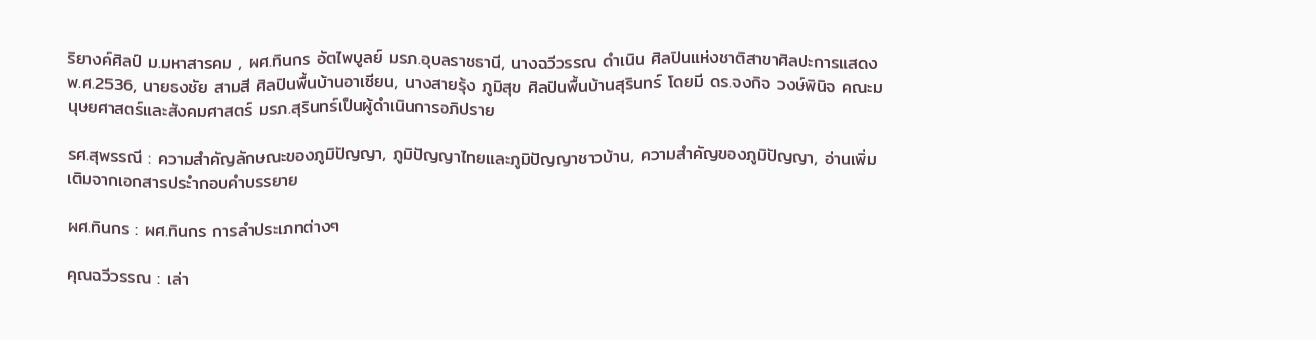ริยางค์ศิลป์ ม.มหาสารคม , ผศ.ทินกร อัตไพบูลย์ มรภ.อุบลราชธานี, นางฉวีวรรณ ดำเนิน ศิลปินแห่งชาติสาขาศิลปะการแสดง พ.ศ.2536, นายธงชัย สามสี ศิลปินพื้นบ้านอาเซียน, นางสายรุ้ง ภูมิสุข ศิลปินพื้นบ้านสุรินทร์ โดยมี ดร.จงกิจ วงษ์พินิจ คณะมนุษยศาสตร์และสังคมศาสตร์ มรภ.สุรินทร์เป็นผู้ดำเนินการอภิปราย

รศ.สุพรรณี : ความสำคัญลักษณะของภูมิปัญญา, ภูมิปัญญาไทยและภูมิปัญญาชาวบ้าน, ความสำคัญของภูมิปัญญา, อ่านเพิ่มเติมจากเอกสารประำกอบคำบรรยาย

ผศ.ทินกร : ผศ.ทินกร การลำประเภทต่างๆ

คุณฉวีวรรณ : เล่า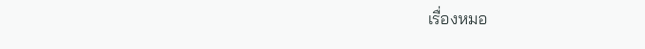เรื่องหมอ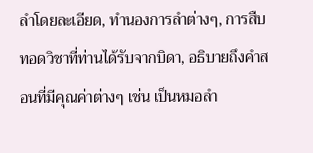ลำโดยละเอียด, ทำนองการลำต่างๆ, การสืบทอดวิชาที่ท่านได้รับจากบิดา, อธิบายถึงคำสอนที่มีคุณค่าต่างๆ เช่น เป็นหมอลำ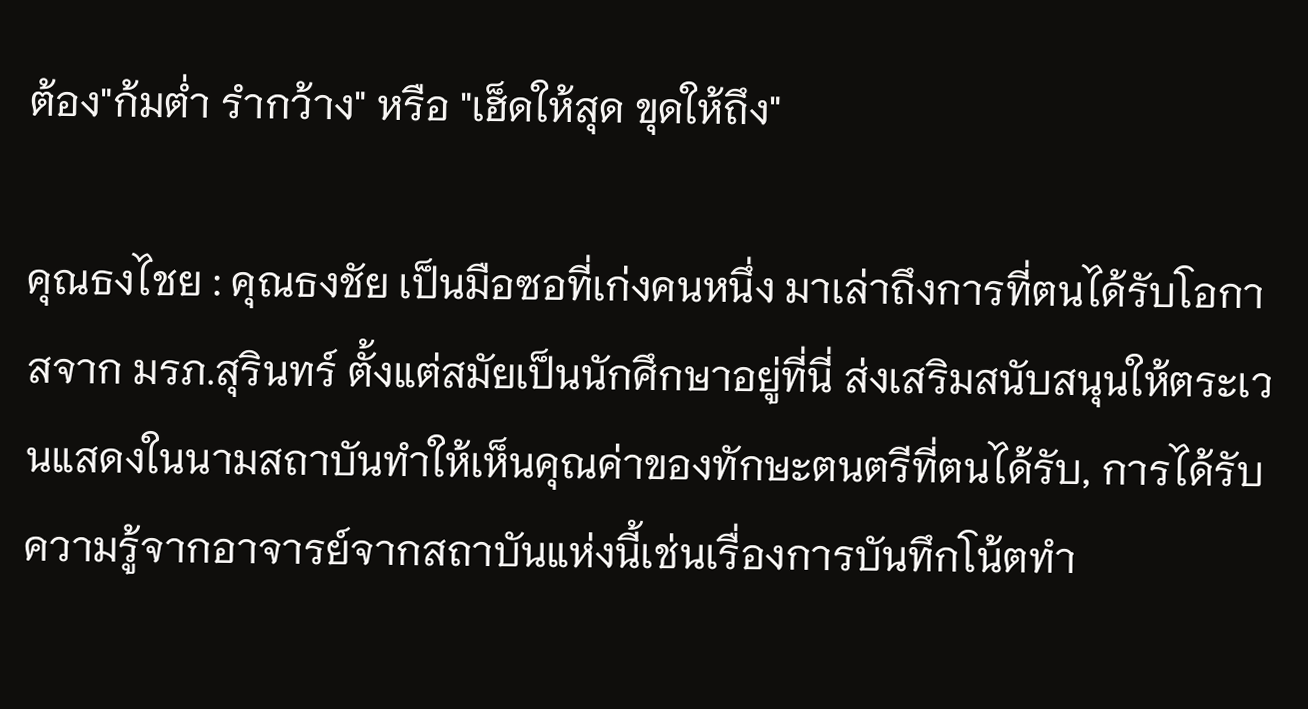ต้อง"ก้มต่ำ รำกว้าง" หรือ "เฮ็ดให้สุด ขุดให้ถึง"

คุณธงไชย : คุณธงชัย เป็นมือซอที่เก่งคนหนึ่ง มาเล่าถึงการที่ตนได้รับโอกาสจาก มรภ.สุรินทร์ ตั้งแต่สมัยเป็นนักศึกษาอยู่ที่นี่ ส่งเสริมสนับสนุนให้ตระเวนแสดงในนามสถาบันทำให้เห็นคุณค่าของทักษะตนตรีที่ตนได้รับ, การได้รับความรู้จากอาจารย์จากสถาบันแห่งนี้เช่นเรื่องการบันทึกโน้ตทำ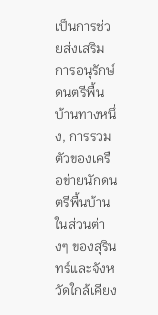เป็นการช่วยส่งเสริมการอนุรักษ์ดนตรีพื้นบ้านทางหนึ่ง, การรวมตัวของเครือข่ายนักดนตรีพื้นบ้านในส่วนต่างๆ ของสุรินทร์และจังหวัดใกล้เคียง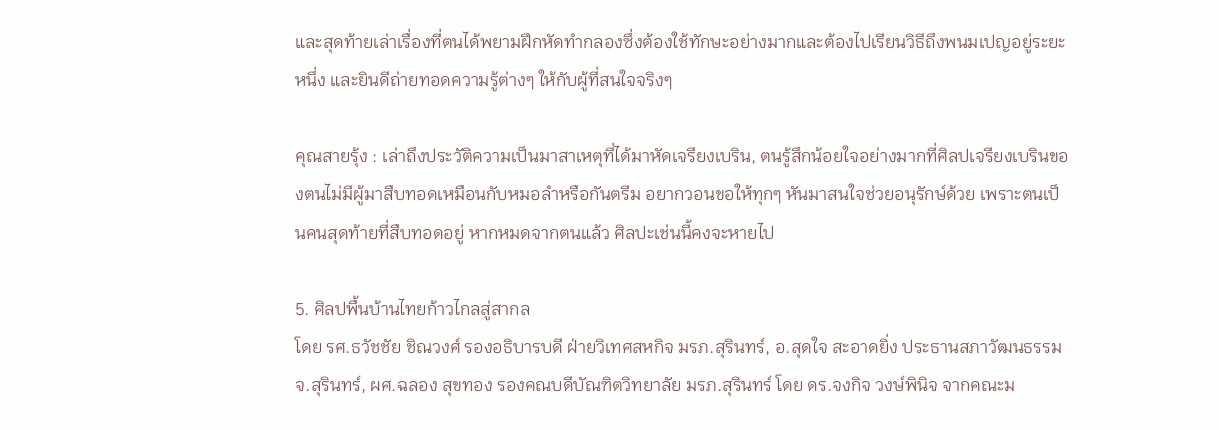และสุดท้ายเล่าเรื่องที่ตนได้พยามฝึกหัดทำกลองซึ่งต้องใช้ทักษะอย่างมากและต้องไปเรียนวิธีถึงพนมเปญอยู่ระยะหนึ่ง และยินดีถ่ายทอดความรู้ต่างๆ ให้กับผู้ที่สนใจจริงๆ

คุณสายรุ้ง : เล่าถึงประวัติความเป็นมาสาเหตุที่ได้มาหัดเจรียงเบริน, ตนรู้สึกน้อยใจอย่างมากที่ศิลปเจรียงเบรินของตนไม่มีผู้มาสืบทอดเหมือนกับหมอลำหรือกันตรีม อยากวอนขอให้ทุกๆ หันมาสนใจช่วยอนุรักษ์ด้วย เพราะตนเป็นคนสุดท้ายที่สืบทอดอยู่ หากหมดจากตนแล้ว ศิลปะเช่นนี้คงจะหายไป

5. ศิลปพื้นบ้านไทยก้าวไกลสู่สากล
โดย รศ.ธวัชชัย ชิณวงศ์ รองอธิบารบดี ฝ่ายวิเทศสหกิจ มรภ.สุรินทร์, อ.สุดใจ สะอาดยิ่ง ประธานสภาวัฒนธรรม จ.สุรินทร์, ผศ.ฉลอง สุขทอง รองคณบดีบัณฑิตวิทยาลัย มรภ.สุรินทร์ โดย ดร.จงกิจ วงษ์พินิจ จากคณะม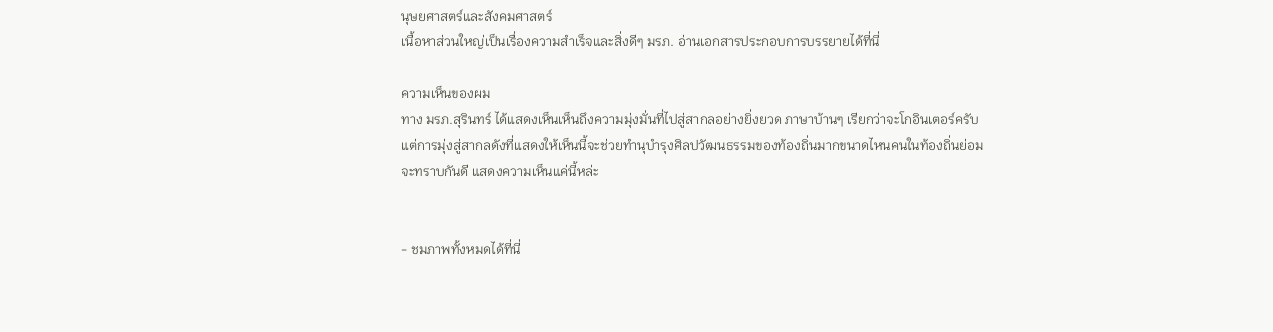นุษยศาสตร์และสังคมศาสตร์
เนื้อหาส่วนใหญ่เป็นเรื่องความสำเร็จและสิ่งดีๆ มรภ. อ่านเอกสารประกอบการบรรยายได้ที่นี่

ความเห็นของผม
ทาง มรภ.สุรินทร์ ได้แสดงเห็นเห็นถึงความมุ่งมั่นที่ไปสู่สากลอย่างยิ่งยวด ภาษาบ้านๆ เรียกว่าจะโกอินเตอร์ครับ แต่การมุ่งสู่สากลดังที่แสดงให้เห็นนี้จะช่วยทำนุบำรุงศิลปวัฒนธรรมของท้องถิ่นมากขนาดไหนคนในท้องถิ่นย่อมจะทราบกันดี แสดงความเห็นแค่นี้หล่ะ


- ชมภาพทั้งหมดได้ที่นี่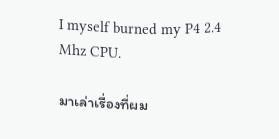I myself burned my P4 2.4 Mhz CPU.

มาเล่าเรื่องที่ผม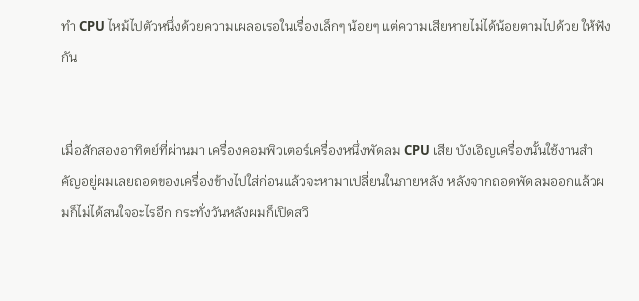ทำ CPU ไหม้ไปตัวหนึ่งด้วยความเผลอเรอในเรื่องเล็กๆ น้อยๆ แต่ความเสียหายไม่ได้น้อยตามไปด้วย ให้ฟังกัน


เมื่อสักสองอาทิตย์ที่ผ่านมา เครื่องคอมพิวเตอร์เครื่องหนึ่งพัดลม CPU เสีย บังเอิญเครื่องนั้นใช้งานสำคัญอยู่ผมเลยถอดของเครื่องข้างไปใส่ก่อนแล้วจะหามาเปลี่ยนในภายหลัง หลังจากถอดพัดลมออกแล้วผมก็ไม่ได้สนใจอะไรอีก กระทั่งวันหลังผมก็เปิดสวิ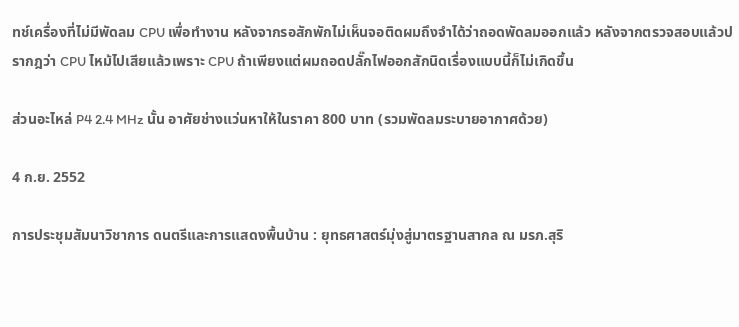ทช์เครื่องที่ไม่มีพัดลม CPU เพื่อทำงาน หลังจากรอสักพักไม่เห็นจอติดผมถึงจำได้ว่าถอดพัดลมออกแล้ว หลังจากตรวจสอบแล้วปรากฎว่า CPU ไหม้ไปเสียแล้วเพราะ CPU ถ้าเพียงแต่ผมถอดปลั๊กไฟออกสักนิดเรื่องแบบนี้ก็ไม่เกิดขึ้น

ส่วนอะไหล่ P4 2.4 MHz นั้น อาศัยช่างแว่นหาให้ในราคา 800 บาท (รวมพัดลมระบายอากาศด้วย)

4 ก.ย. 2552

การประชุมสัมนาวิชาการ ดนตรีและการแสดงพื้นบ้าน : ยุทธศาสตร์มุ่งสู่มาตรฐานสากล ณ มรภ.สุริ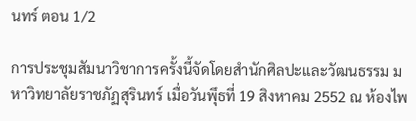นทร์ ตอน 1/2

การประชุมสัมนาวิชาการครั้งนี้จัดโดยสำนักศิลปะและวัฒนธรรม มหาวิทยาลัยราชภัฏสุรินทร์ เมื่อวันพุึธที่ 19 สิงหาคม 2552 ณ ห้องไพ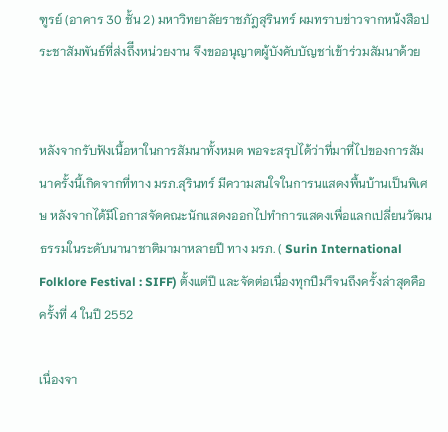ฑูรย์ (อาคาร 30 ชั้น 2) มหาวิทยาลัยราชภัฎสุรินทร์ ผมทราบข่าวจากหน้งสือประชาสัมพันธ์ที่ส่งถึีงหน่วยงาน จึงขออนุญาตผู้บังคับบัญชา่เข้าร่วมสัมนาด้วย


หลังจากรับฟังเนื้อหาในการสัมนาทั้งหมด พอจะสรุปได้ว่าที่มาที่ไปของการสัมนาครั้งนี้เกิดจากที่ทาง มรภ.สุรินทร์ มีความสนใจในการนแสดงพื้นบ้านเป็นพิเศษ หลังจากได้มีโอกาสจัดคณะนักแสดงออกไปทำการแสดงเพื่อแลกเปลี่ยนวัฒนธรรมในระดับนานาชาติมามาหลายปี ทาง มรภ. ( Surin International Folklore Festival : SIFF) ตั้งแต่ปี และจัดต่อเนื่องทุกปีมาึจนถึงครั้งล่าสุดคือครั้งที่ 4 ในปี 2552

เนื่องจา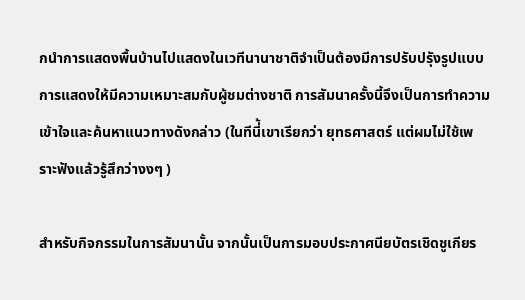กนำการแสดงพื้นบ้านไปแสดงในเวทีนานาชาติจำเป็นต้องมีการปรับปรุังรูปแบบการแสดงให้มีความเหมาะสมกับผู้ชมต่างชาติ การสัมนาครั้งนี้จึงเป็นการทำความเข้าใจและค้นหาแนวทางดังกล่าว (ในทีนี่้เขาเรียกว่า ยุทธศาสตร์ แต่ผมไม่ใช้เพราะฟังแล้วรู้สึกว่างงๆ )

สำหรับกิจกรรมในการสัมนานั้น จากนั้นเป็นการมอบประกาศนียบัตรเชิดชูเกียร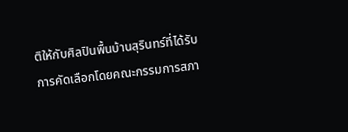ติให้กับศิลปินพื้นบ้านสุรินทร์ที่ได้รับการคัดเลือกโดยคณะกรรมการสภา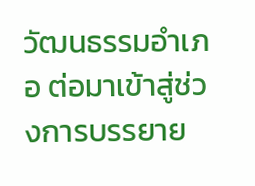วัฒนธรรมอำเภอ ต่อมาเข้าสู่ช่วงการบรรยาย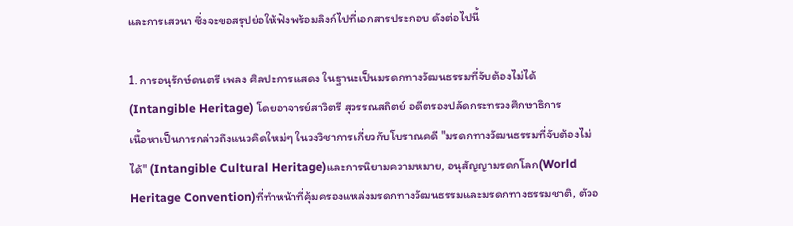และการเสวนา ซึ่งจะขอสรุปย่อให้ฟังพร้อมลิงก์ไปที่เอกสารประกอบ ดังต่อไปนี้

1. การอนุรักษ์ดนตรี เพลง ศิลปะการแสดง ในฐานะเป็นมรดกทางวัฒนธรรมที่จับต้องไม่ได้ (Intangible Heritage) โดยอาจารย์สาวิตรี สุวรรณสถิตย์ อดีตรองปลัดกระทรวงศึกษาธิการ
เนื้อหาเป็นการกล่าวถึงแนวคิดใหม่ๆ ในวงวิชาการเกี่ยวกับโบราณคดี "มรดกทางวัฒนธรรมที่จับต้องไม่ได้" (Intangible Cultural Heritage)และการนิยามความหมาย, อนุสัญญามรดกโลก(World Heritage Convention)ที่ทำหน้าที่คุ้มครองแหล่งมรดกทางวัฒนธรรมและมรดกทางธรรมชาติ, ตัวอ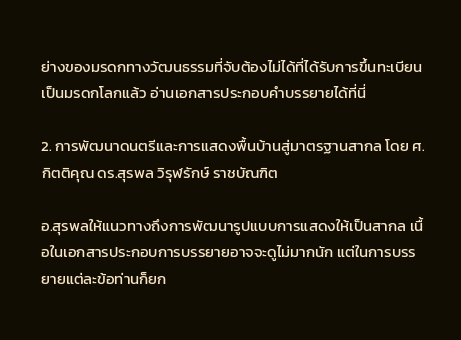ย่างของมรดกทางวัฒนธรรมที่จับต้องไม่ได้ที่ได้รับการขึ้นทะเบียนเป็นมรดกโลกแล้ว อ่านเอกสารประกอบคำบรรยายได้ที่นี่

2. การพัฒนาดนตรีและการแสดงพื้นบ้านสู่มาตรฐานสากล โดย ศ.กิตติคุณ ดร.สุรพล วิรุฬรักษ์ ราชบัณฑิต

อ.สุรพลให้แนวทางถึงการพัฒนารูปแบบการแสดงให้เป็นสากล เนื้อในเอกสารประกอบการบรรยายอาจจะดูไม่มากนัก แต่ในการบรรยายแต่ละข้อท่านก็ยก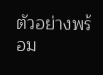ตัวอย่างพร้อม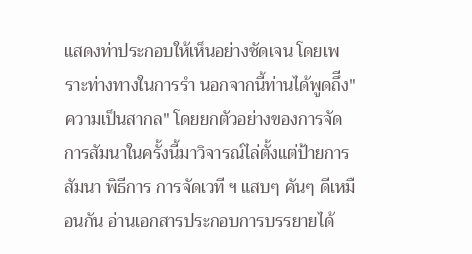แสดงท่าประกอบให้เห็นอย่างชัดเจน โดยเพราะท่างทางในการรำ นอกจากนี้ท่านได้พูดถึีง"ความเป็นสากล" โดยยกตัวอย่างของการจัดการสัมนาในครั้งนี้มาวิจารณ์ไล่ตั้งแต่ป้ายการสัมนา พิธีการ การจัดเวที ฯ แสบๆ คันๆ ดีเหมือนกัน อ่านเอกสารประกอบการบรรยายได้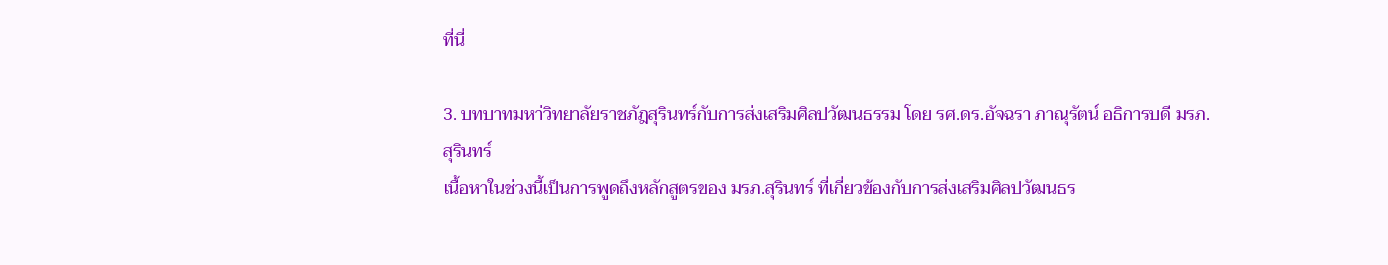ที่นี่

3. บทบาทมหา่วิทยาลัยราชภัฎสุรินทร์กับการส่งเสริมศิลปวัฒนธรรม โดย รศ.ดร.อัจฉรา ภาณุรัตน์ อธิการบดี มรภ.สุรินทร์
เนื้อหาในช่วงนี้เป็นการพูดถึงหลักสูตรของ มรภ.สุรินทร์ ที่เกี่ยวข้องกับการส่งเสริมศิลปวัฒนธร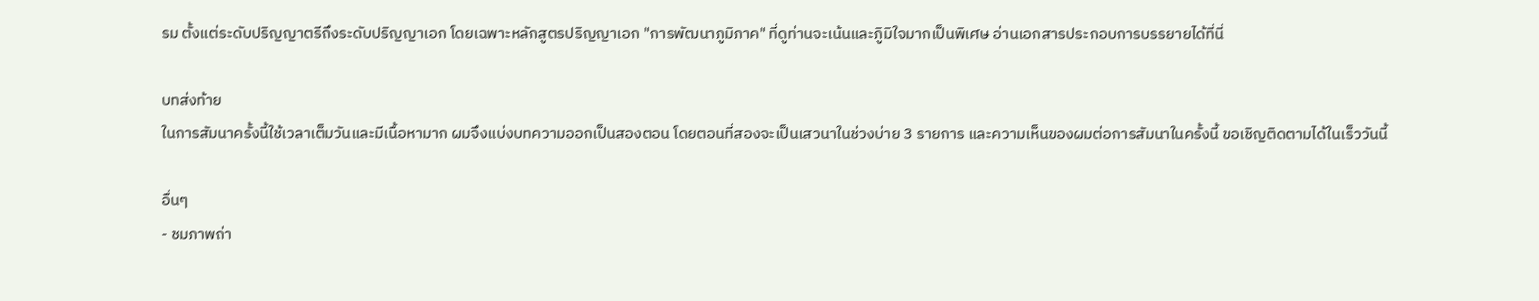รม ตั้งแต่ระดับปริญญาตรีถึงระดับปริญญาเอก โดยเฉพาะหลักสูตรปริญญาเอก "การพัฒนาภูมิภาค" ที่ดูท่านจะเน้นและภูิมิใจมากเป็นพิเศษ อ่านเอกสารประกอบการบรรยายได้ที่นี่

บทส่งท้าย
ในการสัมนาครั้งนี้ใช้เวลาเต็มวันและมีเนื้อหามาก ผมจึงแบ่งบทความออกเป็นสองตอน โดยตอนที่สองจะเป็นเสวนาในช่วงบ่าย 3 รายการ และความเห็นของผมต่อการสัมนาในครั้งนี้ ขอเชิญติดตามได้ในเร็ววันนี้

อื่นๆ
- ชมภาพถ่า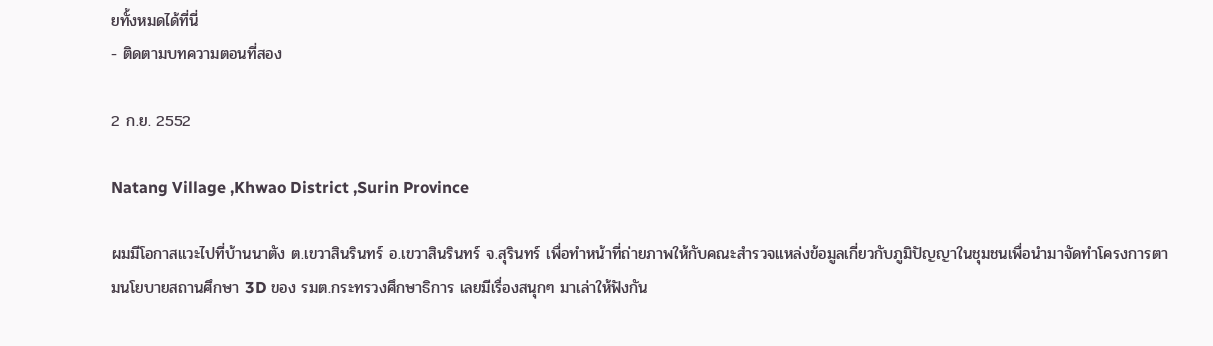ยทั้งหมดได้ที่นี่
- ติดตามบทความตอนที่สอง

2 ก.ย. 2552

Natang Village ,Khwao District ,Surin Province

ผมมีโอกาสแวะไปที่บ้านนาตัง ต.เขวาสินรินทร์ อ.เขวาสินรินทร์ จ.สุรินทร์ เพื่อทำหน้าที่ถ่ายภาพให้กับคณะสำรวจแหล่งข้อมูลเกี่ยวกับภูมิปัญญาในชุมชนเพื่อนำมาจัดทำโครงการตามนโยบายสถานศึกษา 3D ของ รมต.กระทรวงศึกษาธิการ เลยมีเรื่องสนุกๆ มาเล่าให้ฟังกัน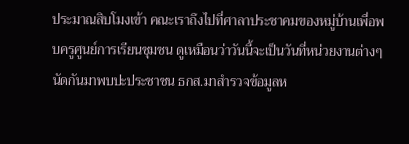ประมาณสิบโมงเข้า คณะเราถึงไปที่ศาลาประชาคมของหมู่บ้านเพื่อพบครูศูนย์การเรียนชุมชน ดูเหมือนว่าวันนี้จะเป็นวันที่หน่วยงานต่างๆ นัดกันมาพบปะประชาชน ธกส.มาสำรวจข้อมูลห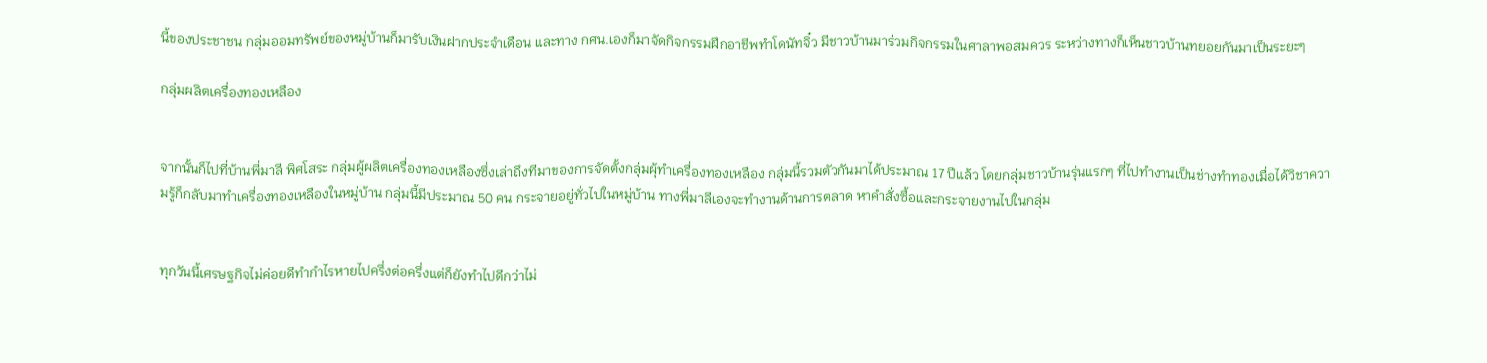นี้ของประชาชน กลุ่มออมทรัพย์ของหมู่บ้านก็มารับเงินฝากประจำเดือน และทาง กศน.เองก็มาจัดกิจกรรมฝึกอาชีพทำโดนัทจิ๋ว มีชาวบ้านมาร่วมกิจกรรมในศาลาพอสมควร ระหว่างทางก็เห็นชาวบ้านทยอยกันมาเป็นระยะๆ

กลุ่มผลิตเครื่องทองเหลือง


จากนั้นก็ไปที่บ้านพี่มาลี พิศโสระ กลุ่มผู้ผลิตเครื่องทองเหลืองซึ่งเล่าถึงทีมาของการจัดตั้งกลุ่มผุ้ทำเครื่องทองเหลือง กลุ่มนี้รวมตัวกันมาได้ประมาณ 17 ปีแล้ว โดยกลุ่มชาวบ้านรุ่นแรกๆ ที่ไปทำงานเป็นช่างทำทองเมื่อได้วิชาความรู้ก็กลับมาทำเครื่องทองเหลืองในหมู่บ้าน กลุ่มนี้มีประมาณ 50 คน กระจายอยู่ทั่วไปในหมู่บ้าน ทางพี่มาลีเองจะทำงานด้านการตลาด หาคำสั่งซื้อและกระจายงานไปในกลุ่ม


ทุกวันนี้เศรษฐกิจไม่ค่อยดีทำกำไรหายไปครึ่งต่อครึ่งแต่ก็ยังทำไปดีกว่าไม่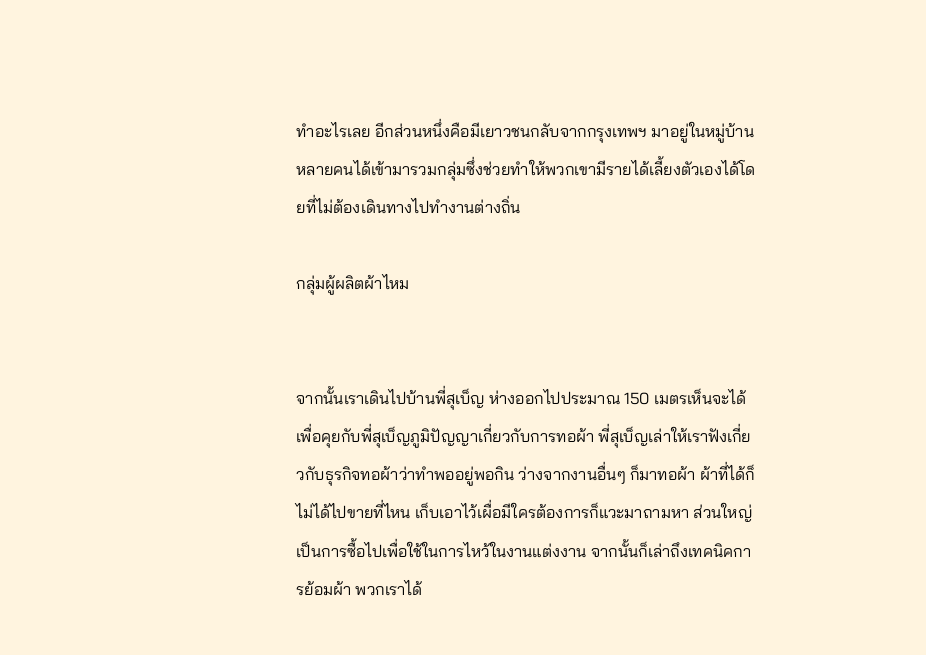ทำอะไรเลย อีกส่วนหนึ่งคือมีเยาวชนกลับจากกรุงเทพฯ มาอยู่ในหมู่บ้านหลายคนได้เข้ามารวมกลุ่มซึ่งช่วยทำให้พวกเขามีรายได้เลี้ยงตัวเองได้โดยที่ไม่ต้องเดินทางไปทำงานต่างถิ่น

กลุ่มผู้ผลิตผ้าไหม


จากนั้นเราเดินไปบ้านพี่สุเบ็ญ ห่างออกไปประมาณ 150 เมตรเห็นจะได้ เพื่อคุยกับพี่สุเบ็ญภูมิปัญญาเกี่ยวกับการทอผ้า พี่สุเบ็ญเล่าให้เราฟังเกี่ยวกับธุรกิจทอผ้าว่าทำพออยู่พอกิน ว่างจากงานอื่นๆ ก็มาทอผ้า ผ้าที่ได้ก็ไม่ได้ไปขายที่ไหน เก็บเอาไว้เผื่อมีใครต้องการก็แวะมาถามหา ส่วนใหญ่เป็นการซื้อไปเพื่อใช้ในการไหว้ในงานแต่งงาน จากนั้นก็เล่าถึงเทคนิคการย้อมผ้า พวกเราได้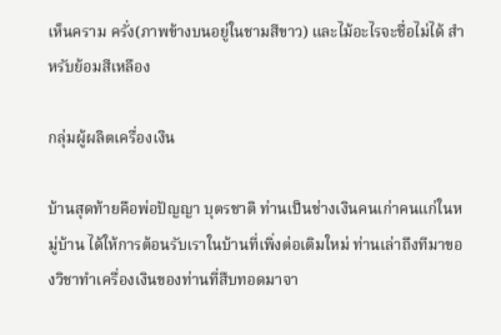เห็นคราม ครั่ง(ภาพข้างบนอยู่ในชามสีขาว) และไม้อะไรจะชื่อไม่ได้ สำหรับย้อมสีเหลือง

กลุ่มผู้ผลิตเครื่องเงิน

บ้านสุดท้ายคือพ่อปัญญา บุตรชาติ ท่านเป็นช่างเงินคนเก่าคนแก่ในหมู่บ้าน ได้ให้การต้อนรับเราในบ้านที่เพิ่งต่อเติมใหม่ ท่านเล่าถึงทีมาของวิชาทำเครื่องเงินของท่านที่สืบทอดมาจา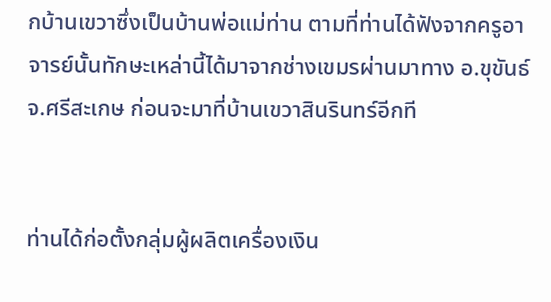กบ้านเขวาซึ่งเป็นบ้านพ่อแม่ท่าน ตามที่ท่านได้ฟังจากครูอาจารย์นั้นทักษะเหล่านี้ได้มาจากช่างเขมรผ่านมาทาง อ.ขุขันธ์ จ.ศรีสะเกษ ก่อนจะมาที่บ้านเขวาสินรินทร์อีกที


ท่านได้ก่อตั้งกลุ่มผู้ผลิตเครื่องเงิน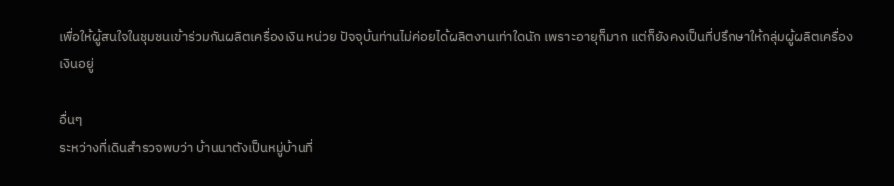เพื่อให้ผู้สนใจในชุมชนเข้าร่วมกันผลิตเครื่องเงิน หน่วย ปัจจุบ้นท่านไม่ค่อยได้ผลิตงานเท่าใดนัก เพราะอายุก็มาก แต่ก็ยังคงเป็นที่ปรึกษาให้กลุ่มผู้ผลิตเครื่องเงินอยู่

อื่นๆ
ระหว่างที่เดินสำรวจพบว่า บ้านนาตังเป็นหมู่บ้านที่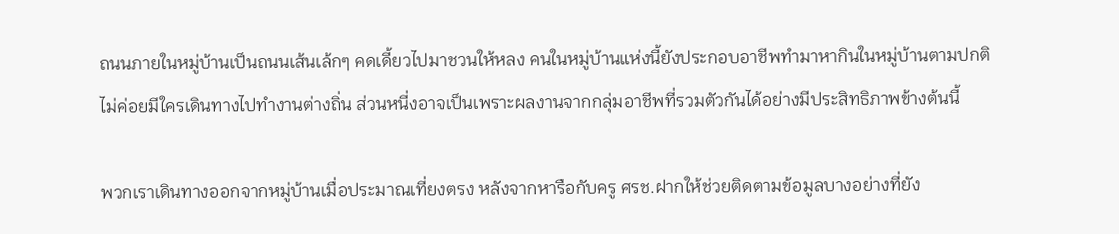ถนนภายในหมู่บ้านเป็นถนนเส้นเล้กๆ คดเดี้ยวไปมาชวนให้หลง คนในหมู่บ้านแห่งนี้ยังประกอบอาชีพทำมาหากินในหมู่บ้านตามปกติ ไม่ค่อยมีใครเดินทางไปทำงานต่างถิ่น ส่วนหนี่งอาจเป็นเพราะผลงานจากกลุ่มอาชีพที่รวมตัวกันได้อย่างมีประสิทธิภาพข้างต้นนี้

พวกเราเดินทางออกจากหมู่บ้านเมื่อประมาณเที่ยงตรง หลังจากหารือกับครู ศรช.ฝากให้ช่วยติดตามข้อมูลบางอย่างที่ยัง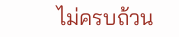ไม่ครบถ้วน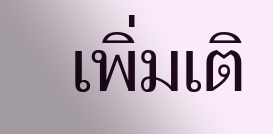เพิ่มเติ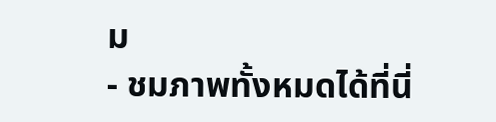ม
- ชมภาพทั้งหมดได้ที่นี่